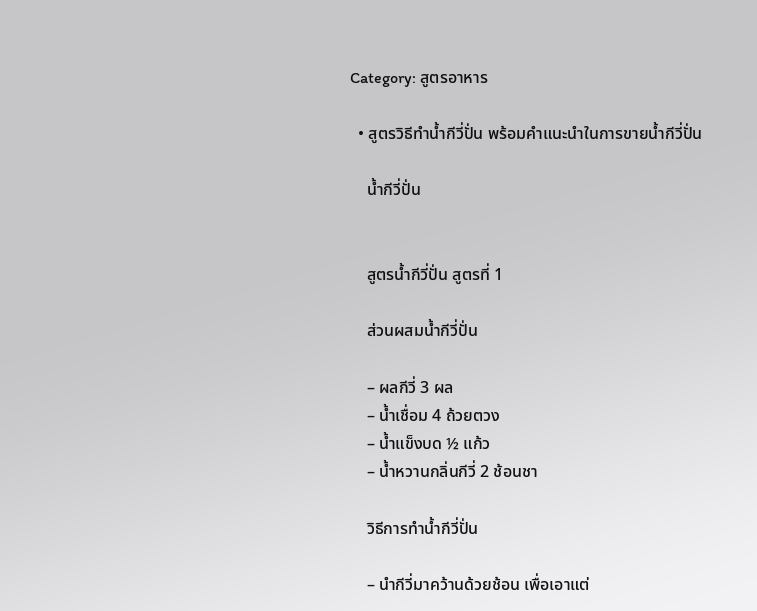Category: สูตรอาหาร

  • สูตรวิธีทำน้ำกีวี่ปั่น พร้อมคำแนะนำในการขายน้ำกีวี่ปั่น

    น้ำกีวี่ปั่น


    สูตรน้ำกีวี่ปั่น สูตรที่ 1

    ส่วนผสมน้ำกีวี่ปั่น

    – ผลกีวี่ 3 ผล
    – น้ำเชื่อม 4 ถ้วยตวง
    – น้ำแข็งบด ½ แก้ว
    – น้ำหวานกลิ่นกีวี่ 2 ช้อนชา

    วิธีการทำน้ำกีวี่ปั่น

    – นำกีวี่มาคว้านด้วยช้อน เพื่อเอาแต่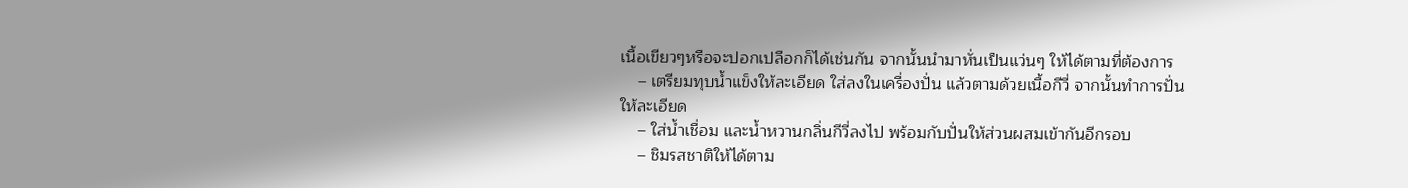เนื้อเขียวๆหรือจะปอกเปลือกก็ได้เช่นกัน จากนั้นนำมาหั่นเป็นแว่นๆ ให้ได้ตามที่ต้องการ
    – เตรียมทุบน้ำแข็งให้ละเอียด ใส่ลงในเครื่องปั่น แล้วตามด้วยเนื้อกีวี่ จากนั้นทำการปั่นให้ละเอียด
    – ใส่น้ำเชื่อม และน้ำหวานกลิ่นกีวี่ลงไป พร้อมกับปั่นให้ส่วนผสมเข้ากันอีกรอบ
    – ชิมรสชาติให้ได้ตาม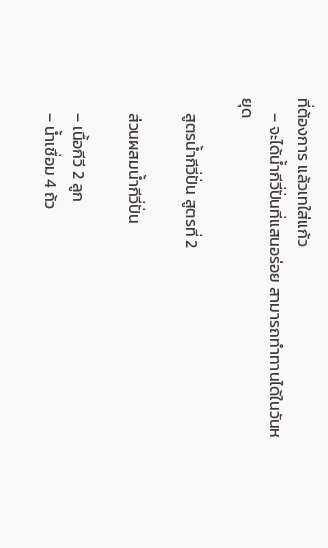ที่ต้องการ แล้วเทใส่แก้ว
    – จะได้น้ำกีวี่ปั่นที่แสนอร่อย สามารถทำทานได้ในวันหยุด

    สูตรน้ำกีวี่ปั่น สูตรที่ 2

    ส่วนผสมน้ำกีวี่ปั่น

    – เนื้อกีวี 2 ลูก
    – น้ำเชื่อม 4 ถ้ว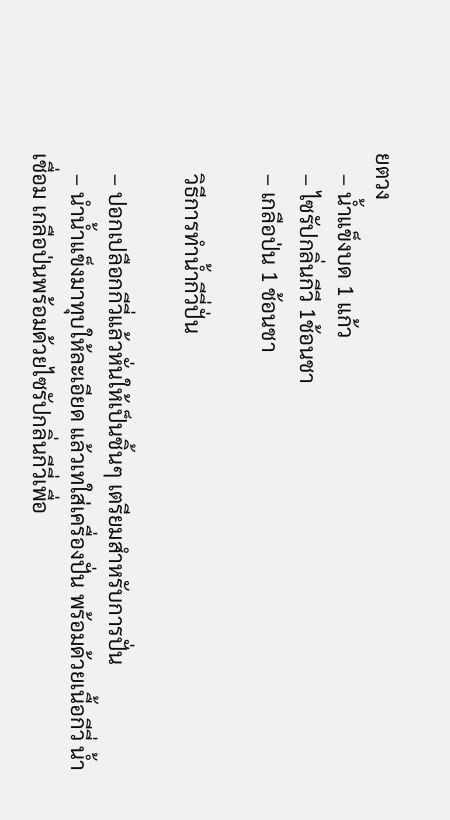ยตวง
    – น้ำแข็งบด 1 แก้ว
    – ไซรัปกลิ่นกีวี 1ช้อนชา
    – เกลือป่น 1 ช้อนชา

    วิธีการทำน้ำกีวี่ปั่น

    – ปอกเปลือกกีวี่แล้วหั่นให้เป็นชิ้นๆ เตรียมสำหรับการปั่น
    – นำน้ำแข็งมาทุบให้ละเอียด แล้วเทใส่เครื่องปั่น พร้อมด้วยเนื้อกีวี่ น้ำเชื่อม เกลือป่นพร้อมด้วยไซรัปกลิ่นกีวี่เพื่อ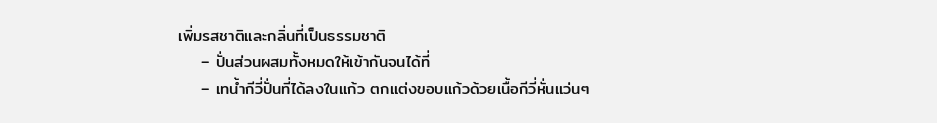เพิ่มรสชาติและกลิ่นที่เป็นธรรมชาติ
    – ปั่นส่วนผสมทั้งหมดให้เข้ากันจนได้ที่
    – เทน้ำกีวี่ปั่นที่ได้ลงในแก้ว ตกแต่งขอบแก้วด้วยเนื้อกีวี่หั่นแว่นๆ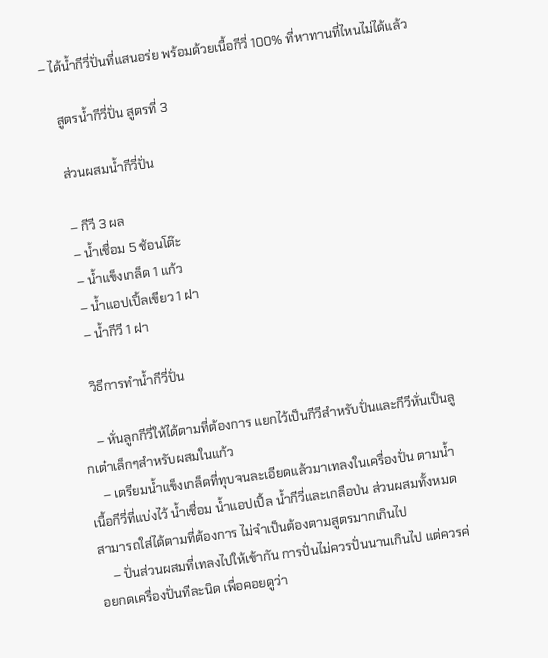– ได้น้ำกีวี่ปั่นที่แสนอร่ย พร้อมด้วยเนื้อกีวี่ 100% ที่หาทานที่ไหนไม่ได้แล้ว

    สูตรน้ำกีวี่ปั่น สูตรที่ 3

    ส่วนผสมน้ำกีวี่ปั่น

    – กีวี 3 ผล
    – น้ำเชื่อม 5 ช้อนโต๊ะ
    – น้ำแข็งเกล็ด 1 แก้ว
    – น้ำแอปเปิ้ลเขียว 1 ฝา
    – น้ำกีวี 1 ฝา

    วิธีการทำน้ำกีวี่ปั่น

    – หั่นลูกกีวี่ให้ได้ตามที่ต้องการ แยกไว้เป็นกีวีสำหรับปั่นและกีวีหั่นเป็นลูกเต๋าเล็กๆสำหรับผสมในแก้ว
    – เตรียมน้ำแข็งเกล็ดที่ทุบจนละเอียดแล้วมาเทลงในเครื่องปั่น ตามน้ำเนื้อกีวี่ที่แบ่งไว้ น้ำเชื่อม น้ำแอปเปิ้ล น้ำกีวี่และเกลือป่น ส่วนผสมทั้งหมด สามารถใส่ได้ตามที่ต้องการ ไม่จำเป็นต้องตามสูตรมากเกินไป
    – ปั่นส่วนผสมที่เทลงไปให้เข้ากัน การปั่นไม่ควรปั่นนานเกินไป แต่ควรค่อยกดเครื่องปั่นทีละนิด เพื่อคอยดูว่า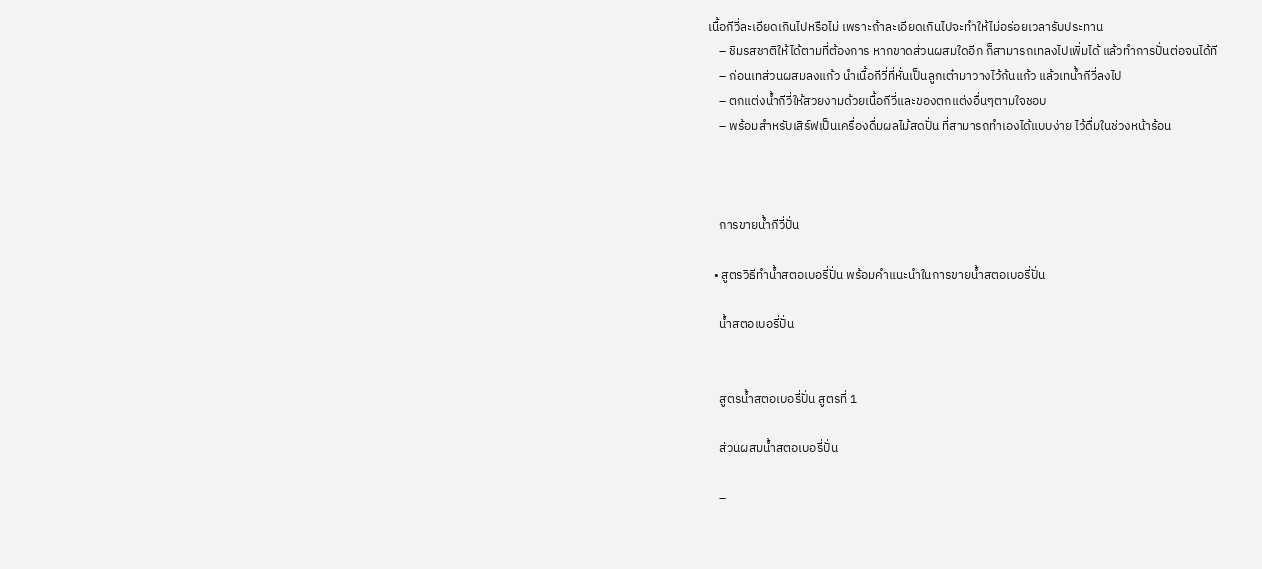เนื้อกีวี่ละเอียดเกินไปหรือไม่ เพราะถ้าละเอียดเกินไปจะทำให้ไม่อร่อยเวลารับประทาน
    – ชิมรสชาติให้ได้ตามที่ต้องการ หากขาดส่วนผสมใดอีก ก็สามารถเทลงไปเพิ่มได้ แล้วทำการปั่นต่อจนได้ที
    – ก่อนเทส่วนผสมลงแก้ว นำเนื้อกีวี่ที่หั่นเป็นลูกเต๋ามาวางไว้ก้นแก้ว แล้วเทน้ำกีวี่ลงไป
    – ตกแต่งน้ำกีวี่ให้สวยงามด้วยเนื้อกีวี่และของตกแต่งอื่นๆตามใจชอบ
    – พร้อมสำหรับเสิร์ฟเป็นเครื่องดื่มผลไม้สดปั่น ที่สามารถทำเองได้แบบง่าย ไว้ดื่มในช่วงหน้าร้อน



    การขายน้ำกีวี่ปั่น

  • สูตรวิธีทำน้ำสตอเบอรี่ปั่น พร้อมคำแนะนำในการขายน้ำสตอเบอรี่ปั่น

    น้ำสตอเบอรี่ปั่น


    สูตรน้ำสตอเบอรี่ปั่น สูตรที่ 1

    ส่วนผสมน้ำสตอเบอรี่ปั่น

    –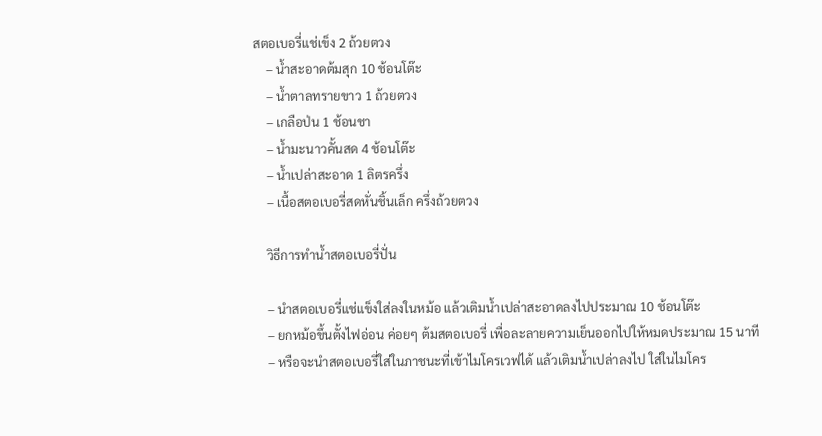สตอเบอรี่แช่เข็ง 2 ถ้วยตวง
    – น้ำสะอาดต้มสุก 10 ช้อนโต๊ะ
    – น้ำตาลทรายขาว 1 ถ้วยตวง
    – เกลือป่น 1 ช้อนชา
    – น้ำมะนาวคั้นสด 4 ช้อนโต๊ะ
    – น้ำเปล่าสะอาด 1 ลิตรครึ่ง
    – เนื้อสตอเบอรี่สดหั่นชิ้นเล็ก ครึ่งถ้วยตวง

    วิธีการทำน้ำสตอเบอรี่ปั่น

    – นำสตอเบอรี่แช่แข็งใส่ลงในหม้อ แล้วเติมน้ำเปล่าสะอาดลงไปประมาณ 10 ช้อนโต๊ะ
    – ยกหม้อขึ้นตั้งไฟอ่อน ค่อยๆ ต้มสตอเบอรี่ เพื่อละลายความเย็นออกไปให้หมดประมาณ 15 นาที
    – หรือจะนำสตอเบอรี่ใส่ในภาชนะที่เข้าไมโครเวฟได้ แล้วเติมน้ำเปล่าลงไป ใส่ในไมโคร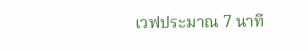เวฟประมาณ 7 นาที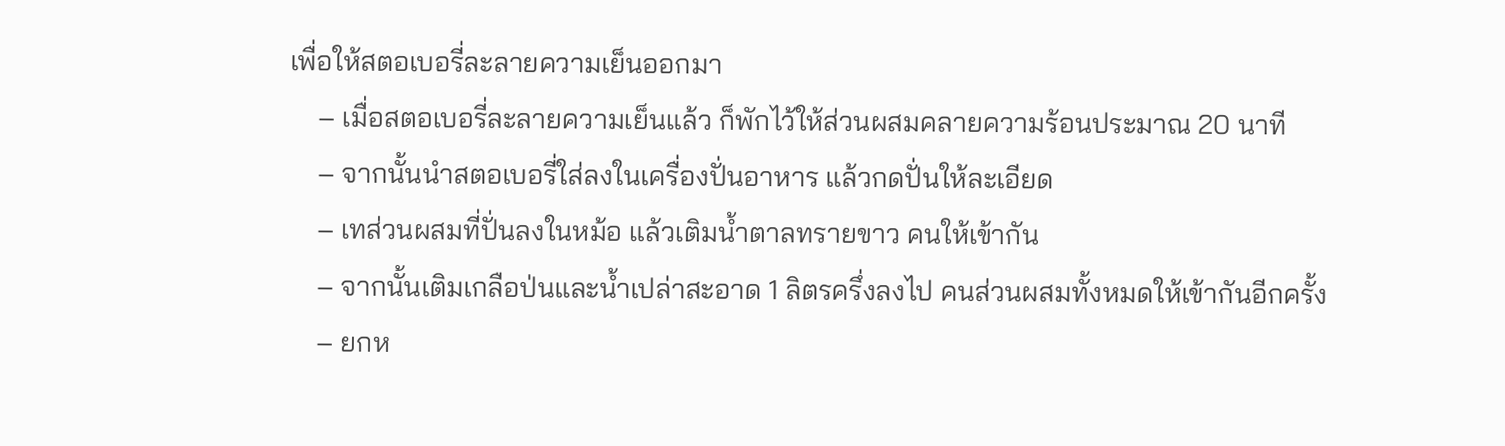เพื่อให้สตอเบอรี่ละลายความเย็นออกมา
    – เมื่อสตอเบอรี่ละลายความเย็นแล้ว ก็พักไว้ให้ส่วนผสมคลายความร้อนประมาณ 20 นาที
    – จากนั้นนำสตอเบอรี่ใส่ลงในเครื่องปั่นอาหาร แล้วกดปั่นให้ละเอียด
    – เทส่วนผสมที่ปั่นลงในหม้อ แล้วเติมน้ำตาลทรายขาว คนให้เข้ากัน
    – จากนั้นเติมเกลือป่นและน้ำเปล่าสะอาด 1 ลิตรครึ่งลงไป คนส่วนผสมทั้งหมดให้เข้ากันอีกครั้ง
    – ยกห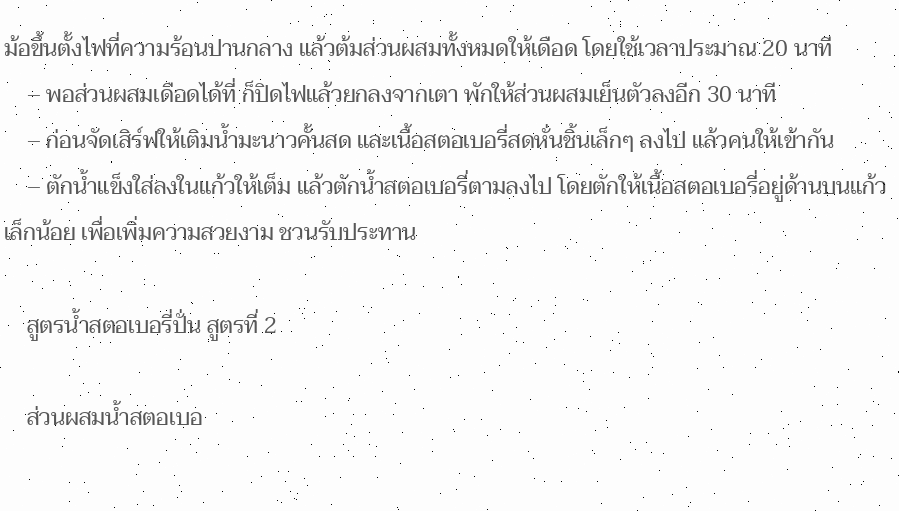ม้อขึ้นตั้งไฟที่ความร้อนปานกลาง แล้วต้มส่วนผสมทั้งหมดให้เดือด โดยใช้เวลาประมาณ 20 นาที
    – พอส่วนผสมเดือดได้ที่ ก็ปิดไฟแล้วยกลงจากเตา พักให้ส่วนผสมเย็นตัวลงอีก 30 นาที
    – ก่อนจัดเสิร์ฟให้เติมน้ำมะนาวคั้นสด และเนื้อสตอเบอรี่สดหั่นชิ้นเล็กๆ ลงไป แล้วคนให้เข้ากัน
    – ตักน้ำแข็งใส่ลงในแก้วให้เต็ม แล้วตักน้ำสตอเบอรี่ตามลงไป โดยตักให้เนื้อสตอเบอรี่อยู่ด้านบนแก้วเล็กน้อย เพื่อเพิ่มความสวยงาม ชวนรับประทาน

    สูตรน้ำสตอเบอรี่ปั่น สูตรที่ 2

    ส่วนผสมน้ำสตอเบอ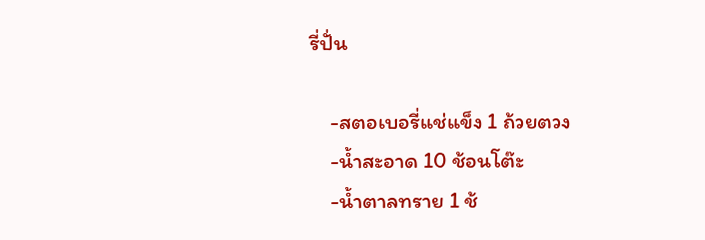รี่ปั่น

    -สตอเบอรี่แช่แข็ง 1 ถ้วยตวง
    -น้ำสะอาด 10 ช้อนโต๊ะ
    -น้ำตาลทราย 1 ช้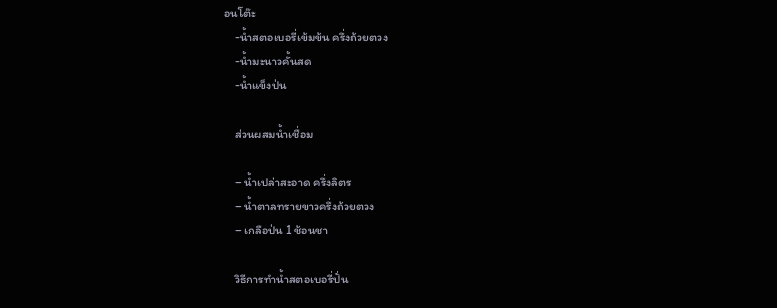อนโต๊ะ
    -น้ำสตอเบอรี่เข้มข้น ครึ่งถ้วยตวง
    -น้ำมะนาวคั้นสด
    -น้ำแข็งป่น

    ส่วนผสมน้ำเชื่อม

    – น้ำเปล่าสะอาด ครึ่งลิตร
    – น้ำตาลทรายขาวครึ่งถ้วยตวง
    – เกลือป่น 1 ช้อนชา

    วิธีการทำน้ำสตอเบอรี่ปั่น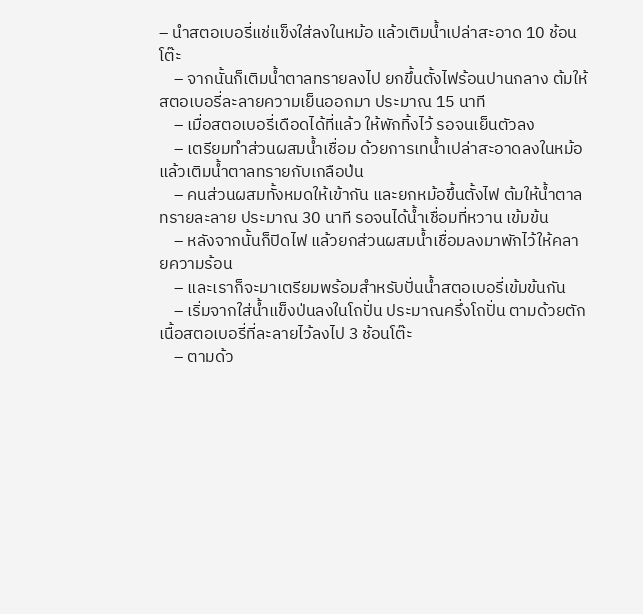– นำสตอเบอรี่แช่แข็งใส่ลงในหม้อ แล้วเติมน้ำเปล่าสะอาด 10 ช้อนโต๊ะ
    – จากนั้นก็เติมน้ำตาลทรายลงไป ยกขึ้นตั้งไฟร้อนปานกลาง ต้มให้สตอเบอรี่ละลายความเย็นออกมา ประมาณ 15 นาที
    – เมื่อสตอเบอรี่เดือดได้ที่แล้ว ให้พักทิ้งไว้ รอจนเย็นตัวลง
    – เตรียมทำส่วนผสมน้ำเชื่อม ด้วยการเทน้ำเปล่าสะอาดลงในหม้อ แล้วเติมน้ำตาลทรายกับเกลือป่น
    – คนส่วนผสมทั้งหมดให้เข้ากัน และยกหม้อขึ้นตั้งไฟ ต้มให้น้ำตาลทรายละลาย ประมาณ 30 นาที รอจนได้น้ำเชื่อมที่หวาน เข้มข้น
    – หลังจากนั้นก็ปิดไฟ แล้วยกส่วนผสมน้ำเชื่อมลงมาพักไว้ให้คลายความร้อน
    – และเราก็จะมาเตรียมพร้อมสำหรับปั่นน้ำสตอเบอรี่เข้มข้นกัน
    – เริ่มจากใส่น้ำแข็งป่นลงในโถปั่น ประมาณครึ่งโถปั่น ตามด้วยตักเนื้อสตอเบอรี่ที่ละลายไว้ลงไป 3 ช้อนโต๊ะ
    – ตามด้ว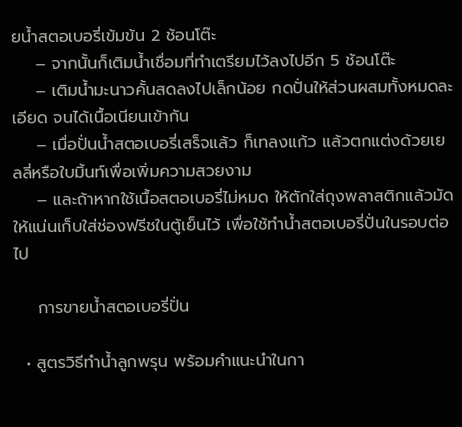ยน้ำสตอเบอรี่เข้มข้น 2 ช้อนโต๊ะ
    – จากนั้นก็เติมน้ำเชื่อมที่ทำเตรียมไว้ลงไปอีก 5 ช้อนโต๊ะ
    – เติมน้ำมะนาวคั้นสดลงไปเล็กน้อย กดปั่นให้ส่วนผสมทั้งหมดละเอียด จนได้เนื้อเนียนเข้ากัน
    – เมื่อปั่นน้ำสตอเบอรี่เสร็จแล้ว ก็เทลงแก้ว แล้วตกแต่งด้วยเยลลี่หรือใบมิ้นท์เพื่อเพิ่มความสวยงาม
    – และถ้าหากใช้เนื้อสตอเบอรี่ไม่หมด ให้ตักใส่ถุงพลาสติกแล้วมัดให้แน่นเก็บใส่ช่องฟรีชในตู้เย็นไว้ เพื่อใช้ทำน้ำสตอเบอรี่ปั่นในรอบต่อไป

    การขายน้ำสตอเบอรี่ปั่น

  • สูตรวิธีทำน้ำลูกพรุน พร้อมคำแนะนำในกา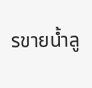รขายน้ำลู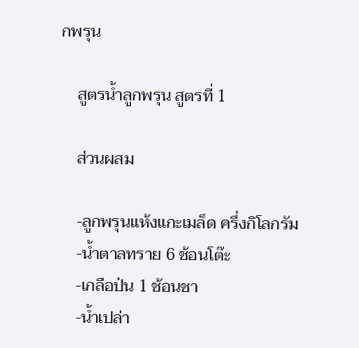กพรุน

    สูตรน้ำลูกพรุน สูตรที่ 1

    ส่วนผสม

    -ลูกพรุนแห้งแกะเมล็ด ครึ่งกิโลกรัม
    -น้ำตาลทราย 6 ช้อนโต๊ะ
    -เกลือป่น 1 ช้อนชา
    -น้ำเปล่า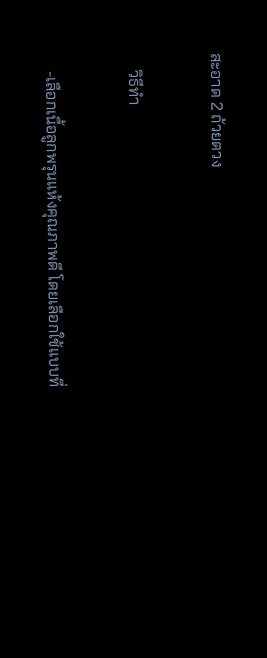สะอาด 2 ถ้วยตวง

    วิธีทำ

    -เลือกเนื้อลูกพรุนแห้งคุณภาพดี โดยเลือกใช้แบบที่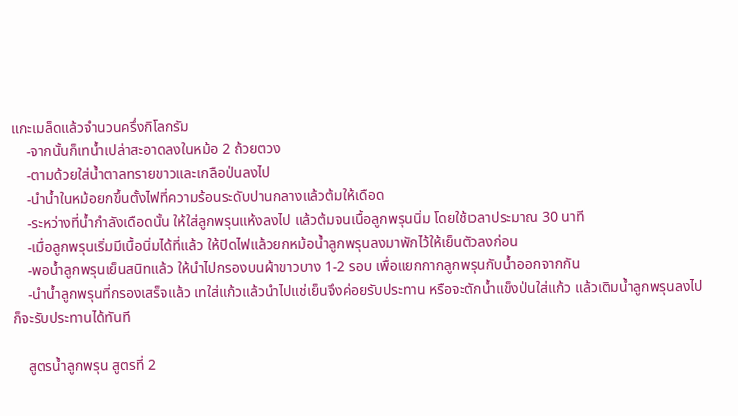แกะเมล็ดแล้วจำนวนครึ่งกิโลกรัม
    -จากนั้นก็เทน้ำเปล่าสะอาดลงในหม้อ 2 ถ้วยตวง
    -ตามด้วยใส่น้ำตาลทรายขาวและเกลือป่นลงไป
    -นำน้ำในหม้อยกขึ้นตั้งไฟที่ความร้อนระดับปานกลางแล้วต้มให้เดือด
    -ระหว่างที่น้ำกำลังเดือดนั้น ให้ใส่ลูกพรุนแห้งลงไป แล้วต้มจนเนื้อลูกพรุนนิ่ม โดยใช้เวลาประมาณ 30 นาที
    -เมื่อลูกพรุนเริ่มมีเนื้อนิ่มได้ที่แล้ว ให้ปิดไฟแล้วยกหม้อน้ำลูกพรุนลงมาพักไว้ให้เย็นตัวลงก่อน
    -พอน้ำลูกพรุนเย็นสนิทแล้ว ให้นำไปกรองบนผ้าขาวบาง 1-2 รอบ เพื่อแยกกากลูกพรุนกับน้ำออกจากกัน
    -นำน้ำลูกพรุนที่กรองเสร็จแล้ว เทใส่แก้วแล้วนำไปแช่เย็นจึงค่อยรับประทาน หรือจะตักน้ำแข็งป่นใส่แก้ว แล้วเติมน้ำลูกพรุนลงไป ก็จะรับประทานได้ทันที

    สูตรน้ำลูกพรุน สูตรที่ 2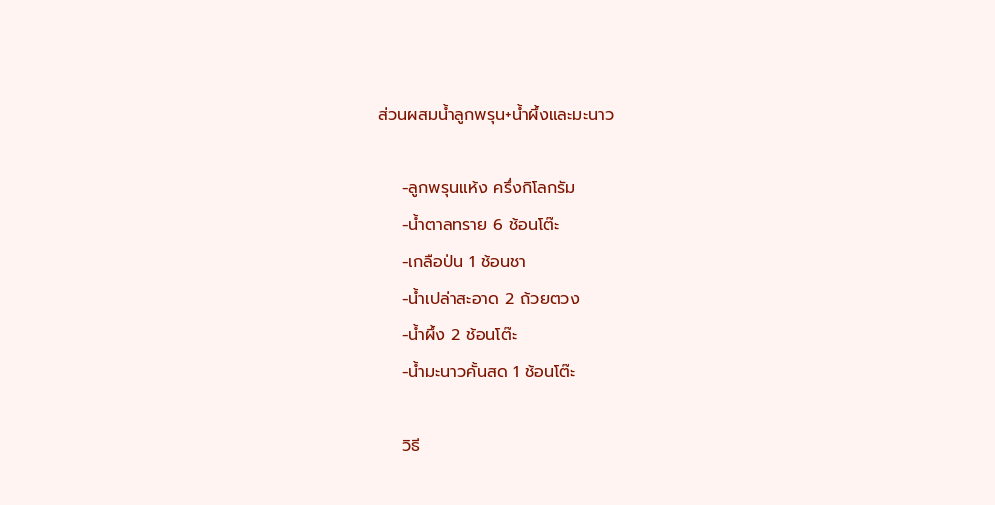ส่วนผสมน้ำลูกพรุน+น้ำผึ้งและมะนาว

    -ลูกพรุนแห้ง ครึ่งกิโลกรัม
    -น้ำตาลทราย 6 ช้อนโต๊ะ
    -เกลือป่น 1 ช้อนชา
    -น้ำเปล่าสะอาด 2 ถ้วยตวง
    -น้ำผึ้ง 2 ช้อนโต๊ะ
    -น้ำมะนาวคั้นสด 1 ช้อนโต๊ะ

    วิธี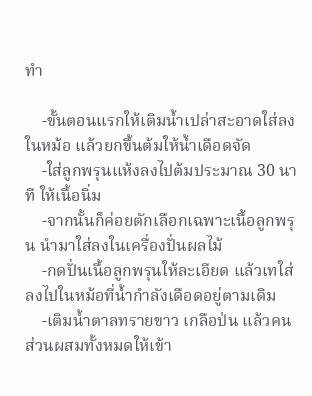ทำ

    -ขั้นตอนแรกให้เติมน้ำเปล่าสะอาดใส่ลงในหม้อ แล้วยกขึ้นต้มให้น้ำเดือดจัด
    -ใส่ลูกพรุนแห้งลงไปต้มประมาณ 30 นาที ให้เนื้อนิ่ม
    -จากนั้นก็ค่อยตักเลือกเฉพาะเนื้อลูกพรุน นำมาใส่ลงในเครื่องปั่นผลไม้
    -กดปั่นเนื้อลูกพรุนให้ละเอียด แล้วเทใส่ลงไปในหม้อที่น้ำกำลังเดือดอยู่ตามเดิม
    -เติมน้ำตาลทรายขาว เกลือป่น แล้วคนส่วนผสมทั้งหมดให้เข้า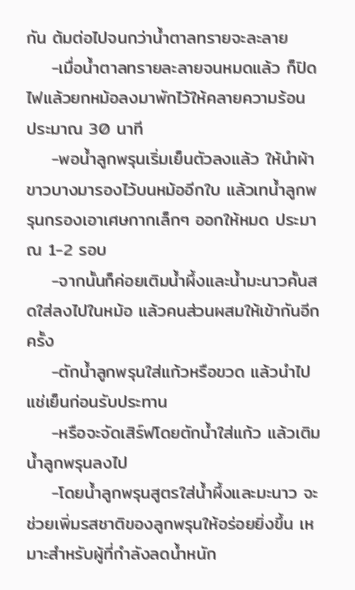กัน ต้มต่อไปจนกว่าน้ำตาลทรายจะละลาย
    -เมื่อน้ำตาลทรายละลายจนหมดแล้ว ก็ปิดไฟแล้วยกหม้อลงมาพักไว้ให้คลายความร้อน ประมาณ 30 นาที
    -พอน้ำลูกพรุนเริ่มเย็นตัวลงแล้ว ให้นำผ้าขาวบางมารองไว้บนหม้ออีกใบ แล้วเทน้ำลูกพรุนกรองเอาเศษกากเล็กๆ ออกให้หมด ประมาณ 1-2 รอบ
    -จากนั้นก็ค่อยเติมน้ำผึ้งและน้ำมะนาวคั้นสดใส่ลงไปในหม้อ แล้วคนส่วนผสมให้เข้ากันอีกครั้ง
    -ตักน้ำลูกพรุนใส่แก้วหรือขวด แล้วนำไปแช่เย็นก่อนรับประทาน
    -หรือจะจัดเสิร์ฟโดยตักน้ำใส่แก้ว แล้วเติมน้ำลูกพรุนลงไป
    -โดยน้ำลูกพรุนสูตรใส่น้ำผึ้งและมะนาว จะช่วยเพิ่มรสชาติของลูกพรุนให้อร่อยยิ่งขึ้น เหมาะสำหรับผู้ที่กำลังลดน้ำหนัก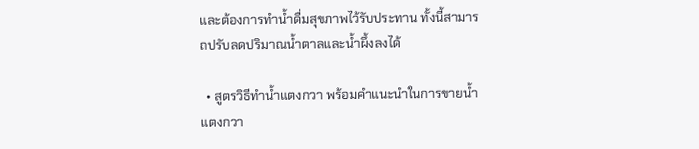และต้องการทำน้ำดื่มสุขภาพไว้รับประทาน ทั้งนี้สามารถปรับลดปริมาณน้ำตาลและน้ำผึ้งลงได้

  • สูตรวิธีทำน้ำแตงกวา พร้อมคำแนะนำในการขายน้ำแตงกวา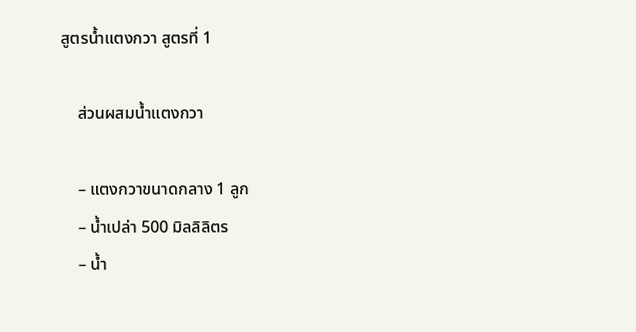สูตรน้ำแตงกวา สูตรที่ 1

    ส่วนผสมน้ำแตงกวา

    – แตงกวาขนาดกลาง 1 ลูก
    – น้ำเปล่า 500 มิลลิลิตร
    – น้ำ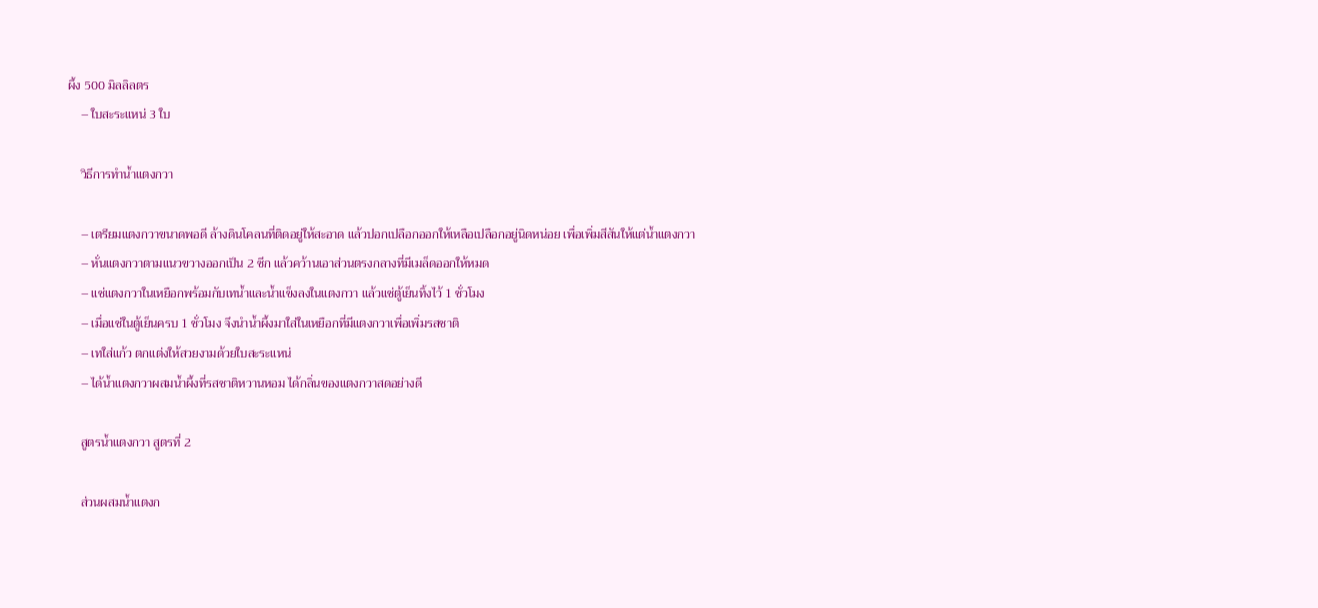ผึ้ง 500 มิลลิลตร
    – ใบสะระแหน่ 3 ใบ

    วิธีการทำน้ำแตงกวา

    – เตรียมแตงกวาขนาดพอดี ล้างดินโคลนที่ติดอยู่ให้สะอาด แล้วปอกเปลือกออกให้เหลือเปลือกอยู่นิดหน่อย เพื่อเพิ่มสีสันให้แต่น้ำแตงกวา
    – หั่นแตงกวาตามแนวขวางออกเป็น 2 ซีก แล้วคว้านเอาส่วนตรงกลางที่มีเมล็ดออกให้หมด
    – แช่แตงกวาในเหยือกพร้อมกับเทน้ำและน้ำแข็งลงในแตงกวา แล้วแช่ตู้เย็นทิ้งไว้ 1 ชั่วโมง
    – เมื่อแช่ในตู้เย็นครบ 1 ชั่วโมง จึงนำน้ำผึ้งมาใส่ในเหยือกที่มีแตงกวาเพื่อเพิ่มรสชาติ
    – เทใส่แก้ว ตกแต่งให้สวยงามด้วยใบสะระแหน่
    – ได้น้ำแตงกวาผสมน้ำผึ้งที่รสชาติหวานหอม ได้กลิ่นของแตงกวาสดอย่างดี

    สูตรน้ำแตงกวา สูตรที่ 2

    ส่วนผสมน้ำแตงก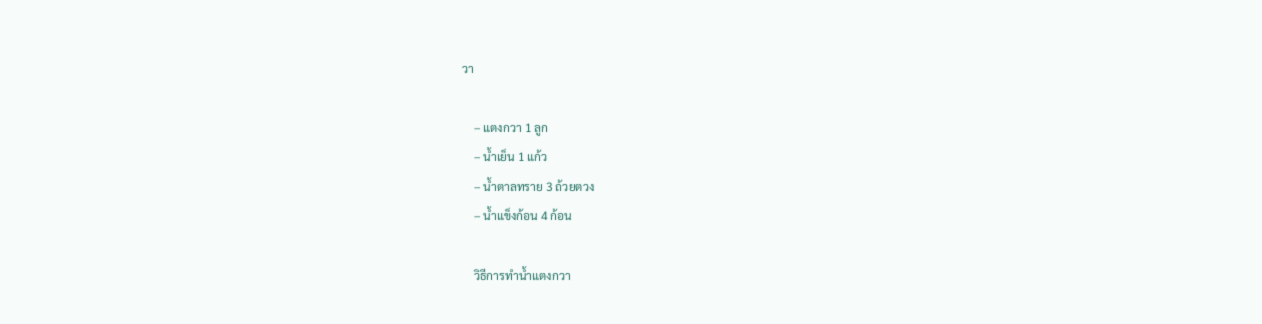วา

    – แตงกวา 1 ลูก
    – น้ำเย็น 1 แก้ว
    – น้ำตาลทราย 3 ถ้วยตวง
    – น้ำแข็งก้อน 4 ก้อน

    วิธีการทำน้ำแตงกวา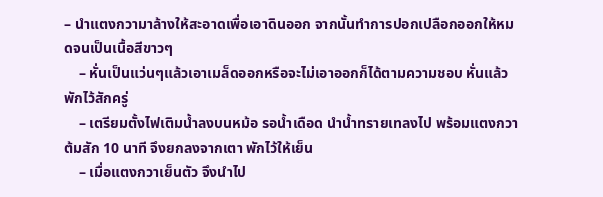– นำแตงกวามาล้างให้สะอาดเพื่อเอาดินออก จากนั้นทำการปอกเปลือกออกให้หมดจนเป็นเนื้อสีขาวๆ
    – หั่นเป็นแว่นๆแล้วเอาเมล็ดออกหรือจะไม่เอาออกก็ได้ตามความชอบ หั่นแล้วพักไว้สักครู่
    – เตรียมตั้งไฟเติมน้ำลงบนหม้อ รอน้ำเดือด นำน้ำทรายเทลงไป พร้อมแตงกวา ต้มสัก 10 นาที จึงยกลงจากเตา พักไว้ให้เย็น
    – เมื่อแตงกวาเย็นตัว จึงนำไป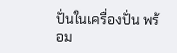ปั่นในเครื่องปั่น พร้อม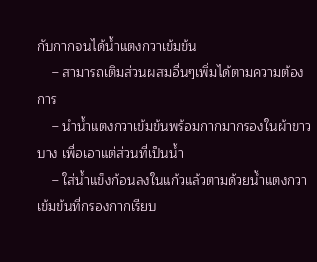กับกากจนได้น้ำแตงกวาเข้มข้น
    – สามารถเติมส่วนผสมอื่นๆเพิ่มได้ตามความต้องการ
    – นำน้ำแตงกวาเข้มข้นพร้อมกากมากรองในผ้าขาวบาง เพื่อเอาแต่ส่วนที่เป็นน้ำ
    – ใส่น้ำแข็งก้อนลงในแก้วแล้วตามด้วยน้ำแตงกวาเข้มข้นที่กรองกากเรียบ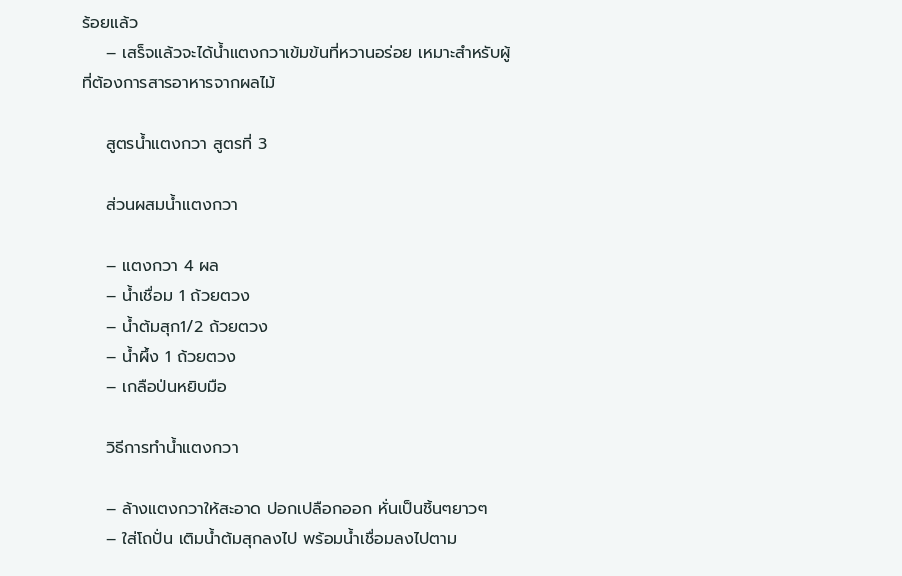ร้อยแล้ว
    – เสร็จแล้วจะได้น้ำแตงกวาเข้มข้นที่หวานอร่อย เหมาะสำหรับผู้ที่ต้องการสารอาหารจากผลไม้

    สูตรน้ำแตงกวา สูตรที่ 3

    ส่วนผสมน้ำแตงกวา

    – แตงกวา 4 ผล
    – น้ำเชื่อม 1 ถ้วยตวง
    – น้ำต้มสุก1/2 ถ้วยตวง
    – น้ำผึ้ง 1 ถ้วยตวง
    – เกลือป่นหยิบมือ

    วิธีการทำน้ำแตงกวา

    – ล้างแตงกวาให้สะอาด ปอกเปลือกออก หั่นเป็นชิ้นๆยาวๆ
    – ใส่โถปั่น เติมน้ำต้มสุกลงไป พร้อมน้ำเชื่อมลงไปตาม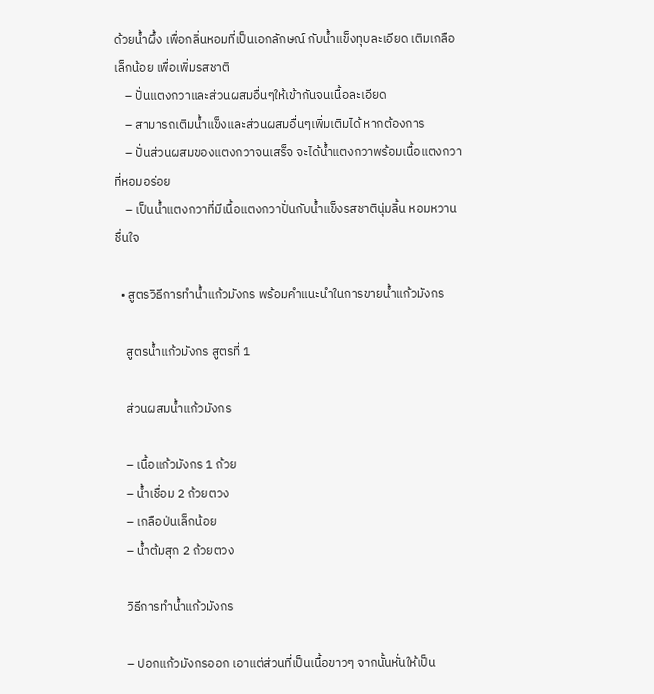ด้วยน้ำผึ้ง เพื่อกลิ่นหอมที่เป็นเอกลักษณ์ กับน้ำแข็งทุบละเอียด เติมเกลือเล็กน้อย เพื่อเพิ่มรสชาติ
    – ปั่นแตงกวาและส่วนผสมอื่นๆให้เข้ากันจนเนื้อละเอียด
    – สามารถเติมน้ำแข็งและส่วนผสมอื่นๆเพิ่มเติมได้ หากต้องการ
    – ปั่นส่วนผสมของแตงกวาจนเสร็จ จะได้น้ำแตงกวาพร้อมเนื้อแตงกวาที่หอมอร่อย
    – เป็นน้ำแตงกวาที่มีเนื้อแตงกวาปั่นกับน้ำแข็งรสชาตินุ่มลิ้น หอมหวานชื่นใจ

  • สูตรวิธีการทำน้ำแก้วมังกร พร้อมคำแนะนำในการขายน้ำแก้วมังกร

    สูตรน้ำแก้วมังกร สูตรที่ 1

    ส่วนผสมน้ำแก้วมังกร

    – เนื้อแก้วมังกร 1 ถ้วย
    – น้ำเชื่อม 2 ถ้วยตวง
    – เกลือป่นเล็กน้อย
    – น้ำต้มสุก 2 ถ้วยตวง

    วิธีการทำน้ำแก้วมังกร

    – ปอกแก้วมังกรออก เอาแต่ส่วนที่เป็นเนื้อขาวๆ จากนั้นหั่นให้เป็น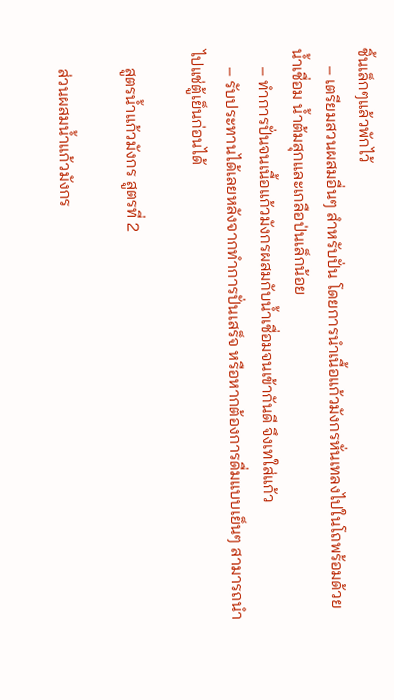ชิ้นเล็กๆแล้วพักไว้
    – เตรียมสวนผสมอื่นๆ สำหรับปั่น โดยการนำเนื้อแก้วมังกรหั่นเทลงไปในโถพร้อมด้วยน้ำเชื่อม น้ำต้มสุกและเกลือป่นเล็กน้อย
    – ทำการปั่นจนเนื้อแก้วมังกรผสมกับน้ำเชื่อมจนเข้ากันดี จึงเทใส่แก้ว
    – รับประทานได้เลยหลังจากทำการปั่นเสร็จ หรือหากต้องการดื่มแบบเย็นๆ สามารถนำไปแช่ตู้เย็นก่อนได้

    สูตรน้ำแก้วมังกร สูตรที่ 2

    ส่วนผสมน้ำแก้วมังกร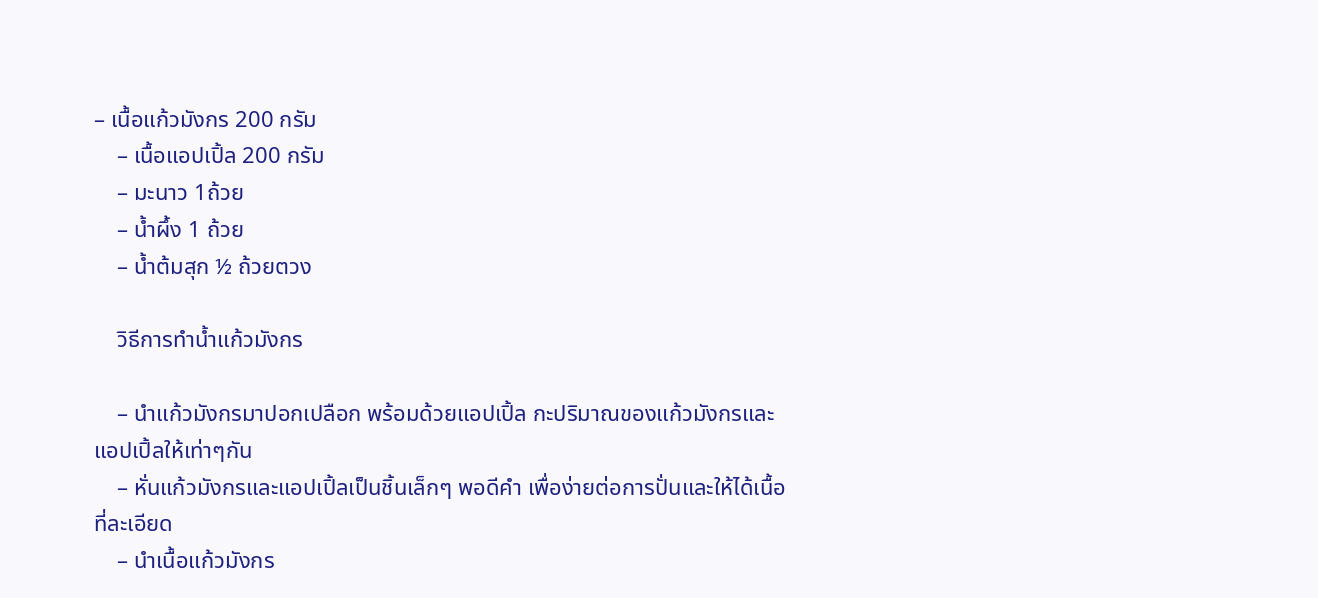– เนื้อแก้วมังกร 200 กรัม
    – เนื้อแอปเปิ้ล 200 กรัม
    – มะนาว 1ถ้วย
    – น้ำผึ้ง 1 ถ้วย
    – น้ำต้มสุก ½ ถ้วยตวง

    วิธีการทำน้ำแก้วมังกร

    – นำแก้วมังกรมาปอกเปลือก พร้อมด้วยแอปเปิ้ล กะปริมาณของแก้วมังกรและแอปเปิ้ลให้เท่าๆกัน
    – หั่นแก้วมังกรและแอปเปิ้ลเป็นชิ้นเล็กๆ พอดีคำ เพื่อง่ายต่อการปั่นและให้ได้เนื้อที่ละเอียด
    – นำเนื้อแก้วมังกร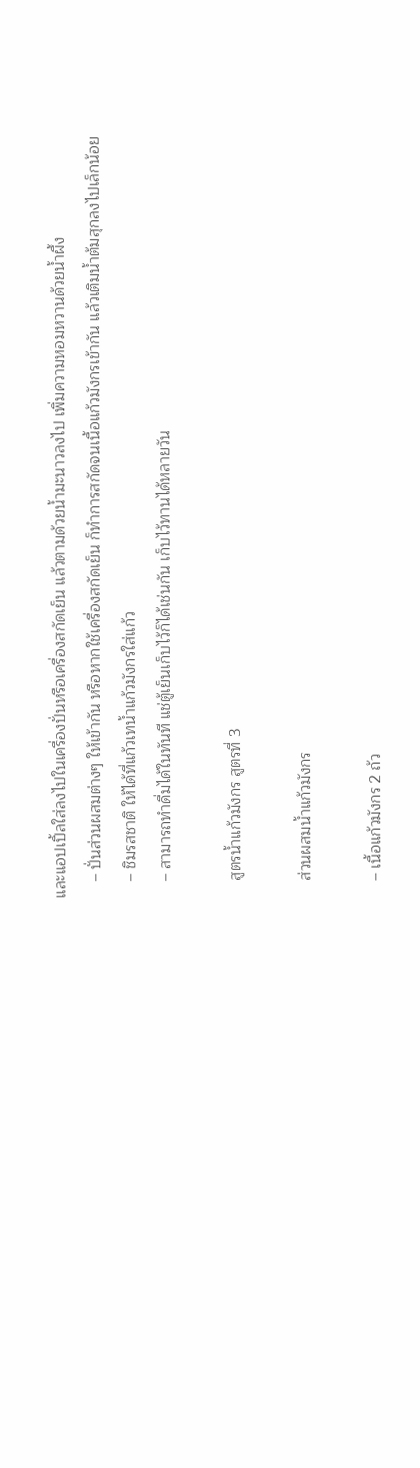และแอปเปิ้ลใส่ลงไปในเครื่องปั่นหรือเครื่องสกัดเย็น แล้วตามด้วยน้ำมะนาวลงไป เพิ่มความหอมหวานด้วยน้ำผึ้ง
    – ปั่นส่วนผสมต่างๆ ให้เข้ากัน หรือหากใช้เครื่องสกัดเย็น ก็ทำการสกัดจนเนื้อแก้วมังกรเข้ากัน แล้วเติมน้ำต้มสุกลงไปเล็กน้อย
    – ชิมรสชาติ ให้ได้ที่แก้วเทน้ำแก้วมังกรใส่แก้ว
    – สามารถทำดื่มได้ในทันที แช่ตู้เย็นเก็บไว้ก็ได้เช่นกัน เก็บไว้ทานได้หลายวัน

    สูตรน้ำแก้วมังกร สูตรที่ 3

    ส่วนผสมน้ำแก้วมังกร

    – เนื้อแก้วมังกร 2 ถ้ว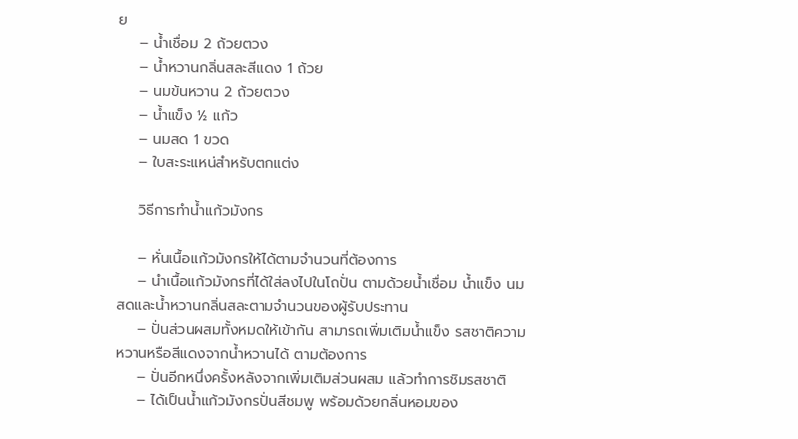ย
    – น้ำเชื่อม 2 ถ้วยตวง
    – น้ำหวานกลิ่นสละสีแดง 1 ถ้วย
    – นมข้นหวาน 2 ถ้วยตวง
    – น้ำแข็ง ½ แก้ว
    – นมสด 1 ขวด
    – ใบสะระแหน่สำหรับตกแต่ง

    วิธีการทำน้ำแก้วมังกร

    – หั่นเนื้อแก้วมังกรให้ได้ตามจำนวนที่ต้องการ
    – นำเนื้อแก้วมังกรที่ได้ใส่ลงไปในโถปั่น ตามด้วยน้ำเชื่อม น้ำแข็ง นมสดและน้ำหวานกลิ่นสละตามจำนวนของผู้รับประทาน
    – ปั่นส่วนผสมทั้งหมดให้เข้ากัน สามารถเพิ่มเติมน้ำแข็ง รสชาติความหวานหรือสีแดงจากน้ำหวานได้ ตามต้องการ
    – ปั่นอีกหนึ่งครั้งหลังจากเพิ่มเติมส่วนผสม แล้วทำการชิมรสชาติ
    – ได้เป็นน้ำแก้วมังกรปั่นสีชมพู พร้อมด้วยกลิ่นหอมของ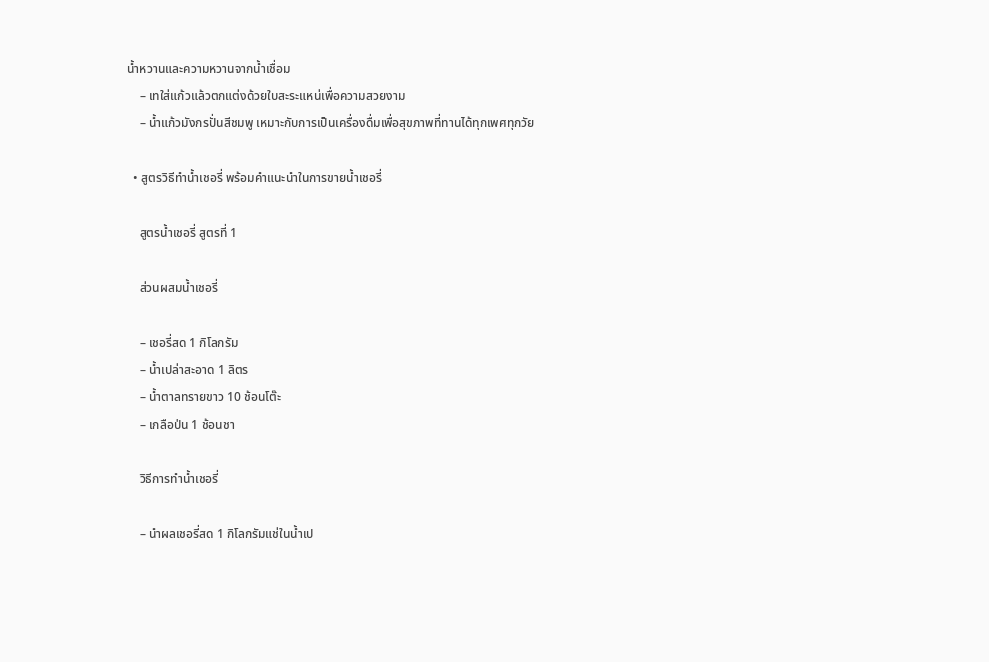น้ำหวานและความหวานจากน้ำเชื่อม
    – เทใส่แก้วแล้วตกแต่งด้วยใบสะระแหน่เพื่อความสวยงาม
    – น้ำแก้วมังกรปั่นสีชมพู เหมาะกับการเป็นเครื่องดื่มเพื่อสุขภาพที่ทานได้ทุกเพศทุกวัย

  • สูตรวิธีทำน้ำเชอรี่ พร้อมคำแนะนำในการขายน้ำเชอรี่

    สูตรน้ำเชอรี่ สูตรที่ 1

    ส่วนผสมน้ำเชอรี่

    – เชอรี่สด 1 กิโลกรัม
    – น้ำเปล่าสะอาด 1 ลิตร
    – น้ำตาลทรายขาว 10 ช้อนโต๊ะ
    – เกลือป่น 1 ช้อนชา

    วิธีการทำน้ำเชอรี่

    – นำผลเชอรี่สด 1 กิโลกรัมแช่ในน้ำเป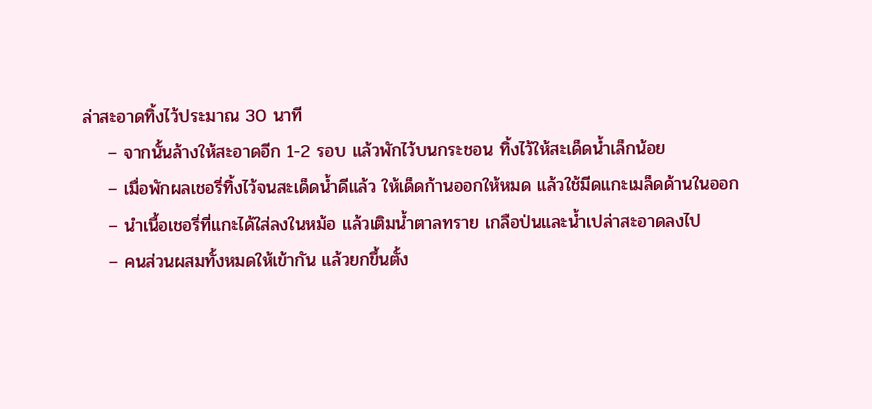ล่าสะอาดทิ้งไว้ประมาณ 30 นาที
    – จากนั้นล้างให้สะอาดอีก 1-2 รอบ แล้วพักไว้บนกระชอน ทิ้งไว้ให้สะเด็ดน้ำเล็กน้อย
    – เมื่อพักผลเชอรี่ทิ้งไว้จนสะเด็ดน้ำดีแล้ว ให้เด็ดก้านออกให้หมด แล้วใช้มีดแกะเมล็ดด้านในออก
    – นำเนื้อเชอรี่ที่แกะได้ใส่ลงในหม้อ แล้วเติมน้ำตาลทราย เกลือป่นและน้ำเปล่าสะอาดลงไป
    – คนส่วนผสมทั้งหมดให้เข้ากัน แล้วยกขึ้นตั้ง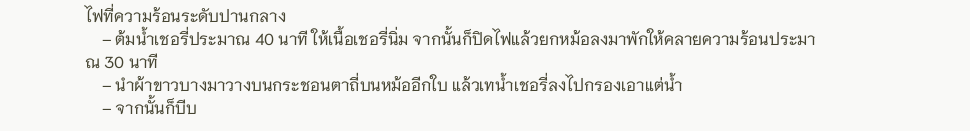ไฟที่ความร้อนระดับปานกลาง
    – ต้มน้ำเชอรี่ประมาณ 40 นาที ให้เนื้อเชอรี่นิ่ม จากนั้นก็ปิดไฟแล้วยกหม้อลงมาพักให้คลายความร้อนประมาณ 30 นาที
    – นำผ้าขาวบางมาวางบนกระชอนตาถี่บนหม้ออีกใบ แล้วเทน้ำเชอรี่ลงไปกรองเอาแต่น้ำ
    – จากนั้นก็บีบ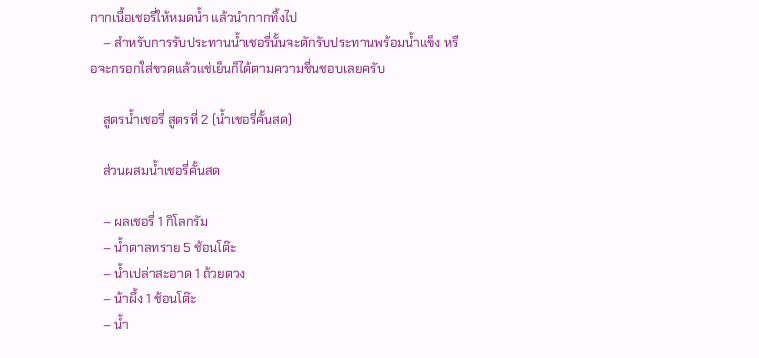กากเนื้อเชอรี่ให้หมดน้ำ แล้วนำกากทิ้งไป
    – สำหรับการรับประทานน้ำเชอรี่นั้นจะตักรับประทานพร้อมน้ำแข็ง หรือจะกรอกใส่ขวดแล้วแช่เย็นก็ได้ตามความชื่นชอบเลยครับ

    สูตรน้ำเชอรี่ สูตรที่ 2 (น้ำเชอรี่คั้นสด)

    ส่วนผสมน้ำเชอรี่คั้นสด

    – ผลเชอรี่ 1 กิโลกรัม
    – น้ำตาลทราย 5 ช้อนโต๊ะ
    – น้ำเปล่าสะอาด 1 ถ้วยตวง
    – น้าผึ้ง 1 ช้อนโต๊ะ
    – น้ำ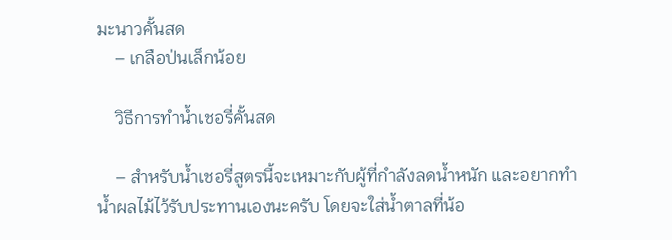มะนาวคั้นสด
    – เกลือป่นเล็กน้อย

    วิธีการทำน้ำเชอรี่คั้นสด

    – สำหรับน้ำเชอรี่สูตรนี้จะเหมาะกับผู้ที่กำลังลดน้ำหนัก และอยากทำน้ำผลไม้ไว้รับประทานเองนะครับ โดยจะใส่น้ำตาลที่น้อ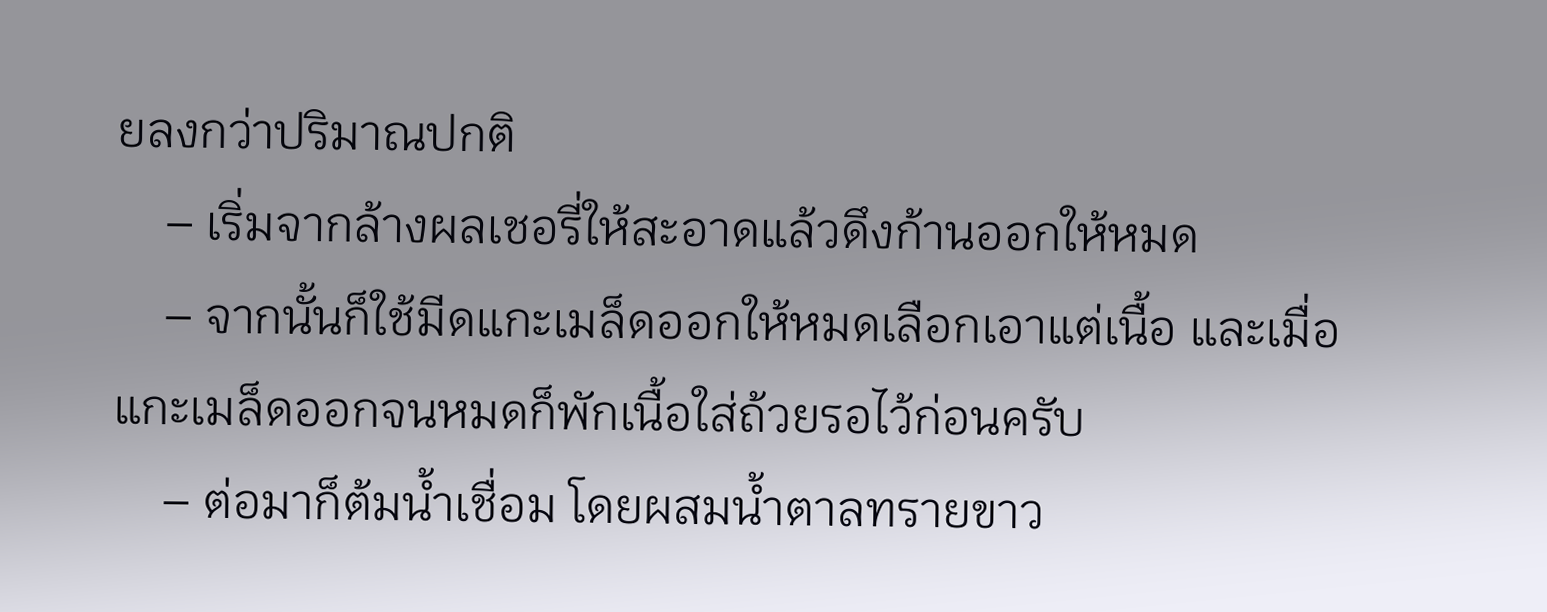ยลงกว่าปริมาณปกติ
    – เริ่มจากล้างผลเชอรี่ให้สะอาดแล้วดึงก้านออกให้หมด
    – จากนั้นก็ใช้มีดแกะเมล็ดออกให้หมดเลือกเอาแต่เนื้อ และเมื่อแกะเมล็ดออกจนหมดก็พักเนื้อใส่ถ้วยรอไว้ก่อนครับ
    – ต่อมาก็ต้มน้ำเชื่อม โดยผสมน้ำตาลทรายขาว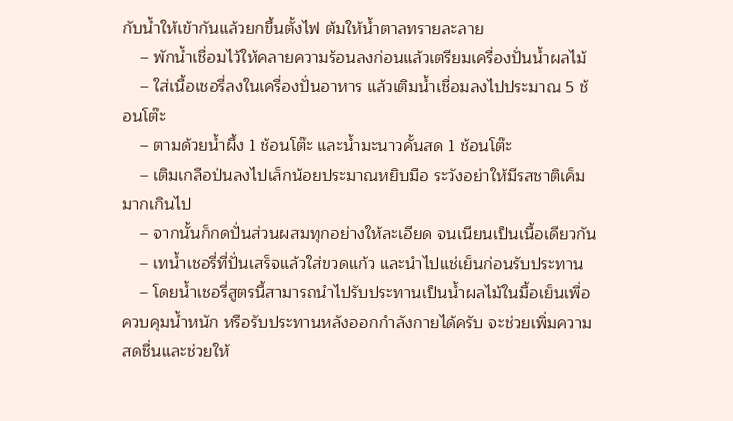กับน้ำให้เข้ากันแล้วยกขึ้นตั้งไฟ ต้มให้น้ำตาลทรายละลาย
    – พักน้ำเชื่อมไว้ให้คลายความร้อนลงก่อนแล้วเตรียมเครื่องปั่นน้ำผลไม้
    – ใส่เนื้อเชอรี่ลงในเครื่องปั่นอาหาร แล้วเติมน้ำเชื่อมลงไปประมาณ 5 ช้อนโต๊ะ
    – ตามด้วยน้ำผึ้ง 1 ช้อนโต๊ะ และน้ำมะนาวคั้นสด 1 ช้อนโต๊ะ
    – เติมเกลือป่นลงไปเล็กน้อยประมาณหยิบมือ ระวังอย่าให้มีรสชาติเค็มมากเกินไป
    – จากนั้นก็กดปั่นส่วนผสมทุกอย่างให้ละเอียด จนเนียนเป็นเนื้อเดียวกัน
    – เทน้ำเชอรี่ที่ปั่นเสร็จแล้วใส่ขวดแก้ว และนำไปแช่เย็นก่อนรับประทาน
    – โดยน้ำเชอรี่สูตรนี้สามารถนำไปรับประทานเป็นน้ำผลไม้ในมื้อเย็นเพื่อควบคุมน้ำหนัก หรือรับประทานหลังออกกำลังกายได้ครับ จะช่วยเพิ่มความสดชื่นและช่วยให้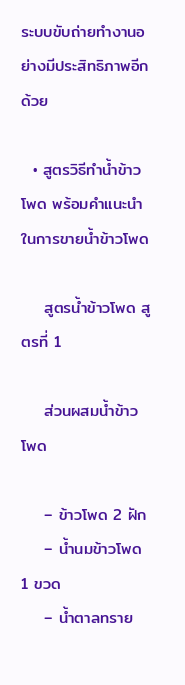ระบบขับถ่ายทำงานอย่างมีประสิทธิภาพอีกด้วย

  • สูตรวิธีทำน้ำข้าวโพด พร้อมคำแนะนำในการขายน้ำข้าวโพด

    สูตรน้ำข้าวโพด สูตรที่ 1

    ส่วนผสมน้ำข้าวโพด

    – ข้าวโพด 2 ฝัก
    – น้ำนมข้าวโพด 1 ขวด
    – น้ำตาลทราย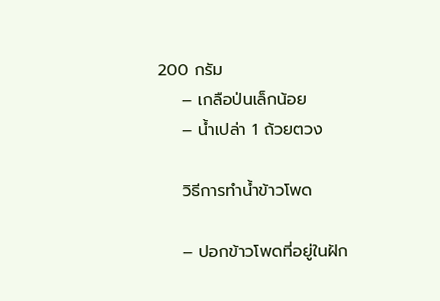200 กรัม
    – เกลือป่นเล็กน้อย
    – น้ำเปล่า 1 ถ้วยตวง

    วิธีการทำน้ำข้าวโพด

    – ปอกข้าวโพดที่อยู่ในฝัก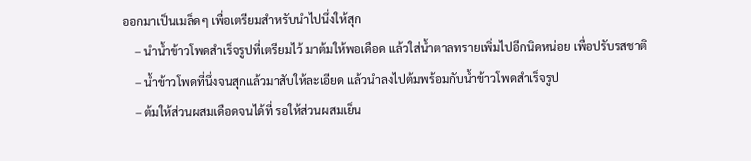ออกมาเป็นเมล็ดๆ เพื่อเตรียมสำหรับนำไปนึ่งให้สุก
    – นำน้ำข้าวโพดสำเร็จรูปที่เตรียมไว้ มาต้มให้พอเดือด แล้วใส่น้ำตาลทรายเพิ่มไปอีกนิดหน่อย เพื่อปรับรสชาติ
    – น้ำข้าวโพดที่นึ่งจนสุกแล้วมาสับให้ละเอียด แล้วนำลงไปต้มพร้อมกับน้ำข้าวโพดสำเร็จรูป
    – ต้มให้ส่วนผสมเดือดจนได้ที่ รอให้ส่วนผสมเย็น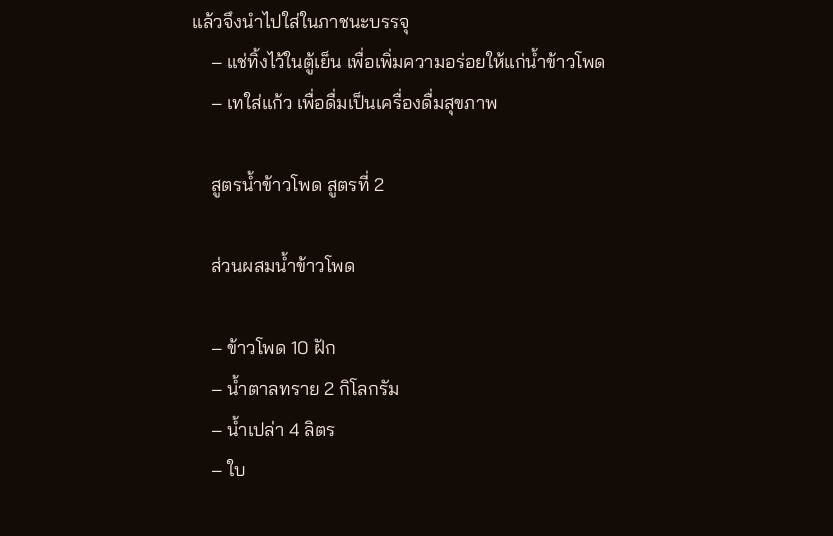แล้วจึงนำไปใส่ในภาชนะบรรจุ
    – แช่ทิ้งไว้ในตู้เย็น เพื่อเพิ่มความอร่อยให้แก่น้ำข้าวโพด
    – เทใส่แก้ว เพื่อดื่มเป็นเครื่องดื่มสุขภาพ

    สูตรน้ำข้าวโพด สูตรที่ 2

    ส่วนผสมน้ำข้าวโพด

    – ข้าวโพด 10 ฝัก
    – น้ำตาลทราย 2 กิโลกรัม
    – น้ำเปล่า 4 ลิตร
    – ใบ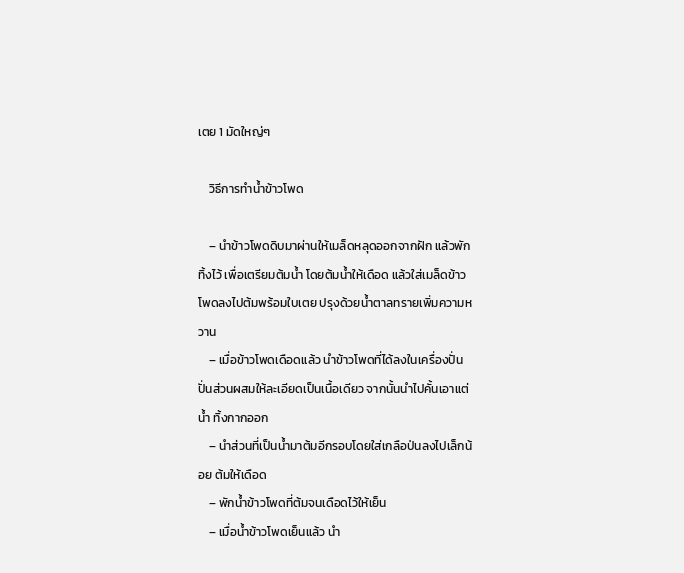เตย 1 มัดใหญ่ๆ

    วิธีการทำน้ำข้าวโพด

    – นำข้าวโพดดิบมาผ่านให้เมล็ดหลุดออกจากฝัก แล้วพักทิ้งไว้ เพื่อเตรียมต้มน้ำ โดยต้มน้ำให้เดือด แล้วใส่เมล็ดข้าวโพดลงไปต้มพร้อมใบเตย ปรุงด้วยน้ำตาลทรายเพิ่มความหวาน
    – เมื่อข้าวโพดเดือดแล้ว นำข้าวโพดที่ได้ลงในเครื่องปั่น ปั่นส่วนผสมให้ละเอียดเป็นเนื้อเดียว จากนั้นนำไปคั้นเอาแต่น้ำ ทิ้งกากออก
    – นำส่วนที่เป็นน้ำมาต้มอีกรอบโดยใส่เกลือป่นลงไปเล็กน้อย ต้มให้เดือด
    – พักน้ำข้าวโพดที่ต้มจนเดือดไว้ให้เย็น
    – เมื่อน้ำข้าวโพดเย็นแล้ว นำ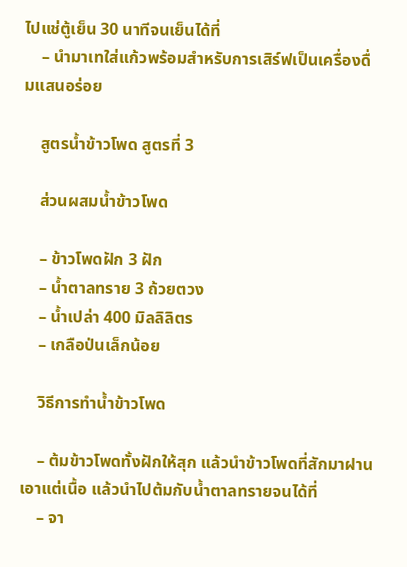ไปแช่ตู้เย็น 30 นาทีจนเย็นได้ที่
    – นำมาเทใส่แก้วพร้อมสำหรับการเสิร์ฟเป็นเครื่องดื่มแสนอร่อย

    สูตรน้ำข้าวโพด สูตรที่ 3

    ส่วนผสมน้ำข้าวโพด

    – ข้าวโพดฝัก 3 ฝัก
    – น้ำตาลทราย 3 ถ้วยตวง
    – น้ำเปล่า 400 มิลลิลิตร
    – เกลือป่นเล็กน้อย

    วิธีการทำน้ำข้าวโพด

    – ต้มข้าวโพดทั้งฝักให้สุก แล้วนำข้าวโพดที่สักมาฝานเอาแต่เนื้อ แล้วนำไปต้มกับน้ำตาลทรายจนได้ที่
    – จา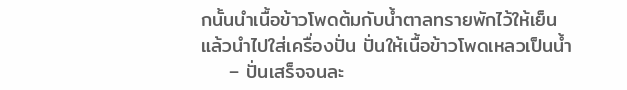กนั้นนำเนื้อข้าวโพดต้มกับน้ำตาลทรายพักไว้ให้เย็น แล้วนำไปใส่เครื่องปั่น ปั่นให้เนื้อข้าวโพดเหลวเป็นน้ำ
    – ปั่นเสร็จจนละ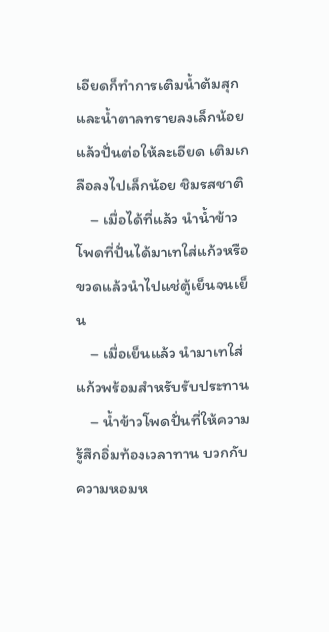เอียดก็ทำการเติมน้ำต้มสุกและน้ำตาลทรายลงเล็กน้อย แล้วปั่นต่อให้ละเอียด เติมเกลือลงไปเล็กน้อย ชิมรสชาติ
    – เมื่อได้ที่แล้ว นำน้ำข้าวโพดที่ปั่นได้มาเทใส่แก้วหรือขวดแล้วนำไปแช่ตู้เย็นจนเย็น
    – เมื่อเย็นแล้ว นำมาเทใส่แก้วพร้อมสำหรับรับประทาน
    – น้ำข้าวโพดปั่นที่ให้ความรู้สึกอิ่มท้องเวลาทาน บวกกับความหอมห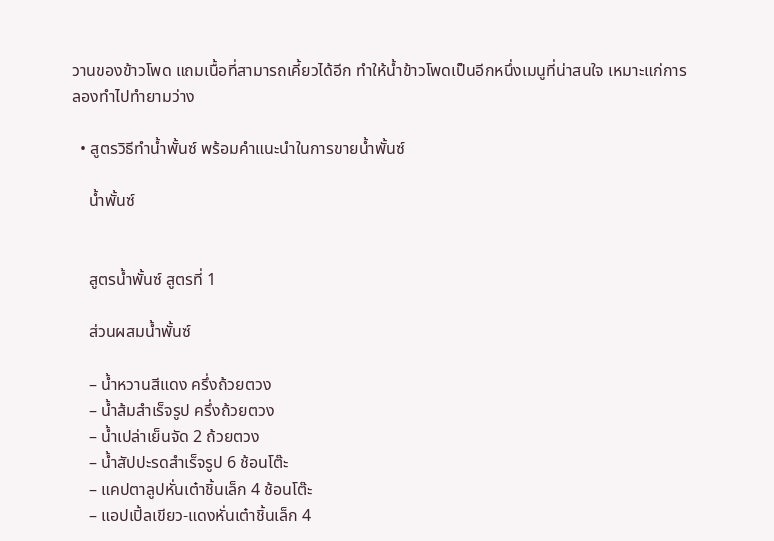วานของข้าวโพด แถมเนื้อที่สามารถเคี้ยวได้อีก ทำให้น้ำข้าวโพดเป็นอีกหนึ่งเมนูที่น่าสนใจ เหมาะแก่การลองทำไปทำยามว่าง

  • สูตรวิธีทำน้ำพั้นซ์ พร้อมคำแนะนำในการขายน้ำพั้นซ์

    น้ำพั้นซ์


    สูตรน้ำพั้นซ์ สูตรที่ 1

    ส่วนผสมน้ำพั้นซ์

    – น้ำหวานสีแดง ครึ่งถ้วยตวง
    – น้ำส้มสำเร็จรูป ครึ่งถ้วยตวง
    – น้ำเปล่าเย็นจัด 2 ถ้วยตวง
    – น้ำสัปปะรดสำเร็จรูป 6 ช้อนโต๊ะ
    – แคปตาลูปหั่นเต๋าชิ้นเล็ก 4 ช้อนโต๊ะ
    – แอปเปิ้ลเขียว-แดงหั่นเต๋าชิ้นเล็ก 4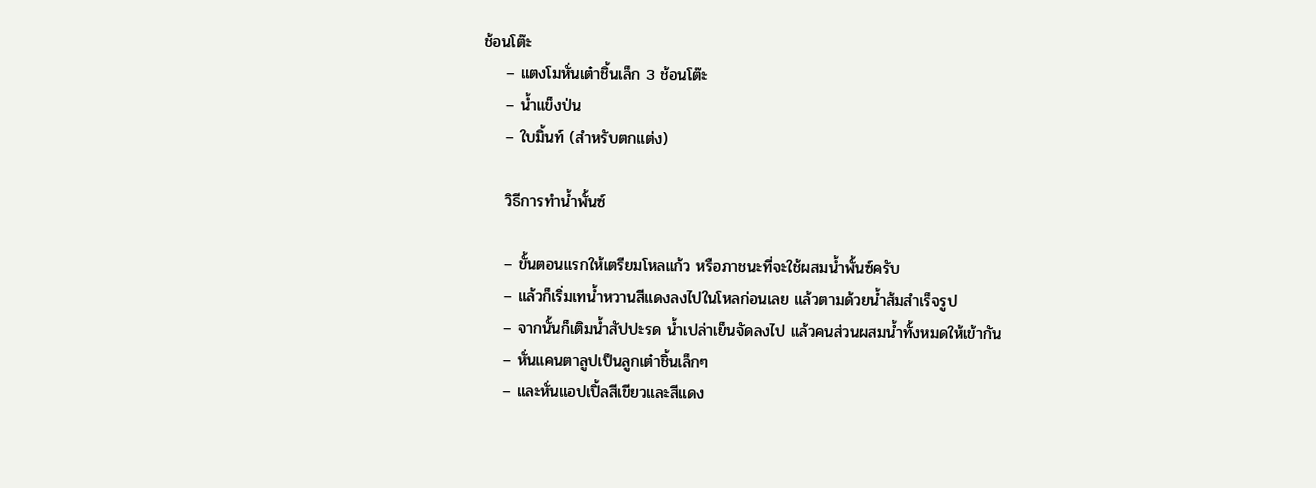ช้อนโต๊ะ
    – แตงโมหั่นเต๋าชิ้นเล็ก 3 ช้อนโต๊ะ
    – น้ำแข็งป่น
    – ใบมิ้นท์ (สำหรับตกแต่ง)

    วิธีการทำน้ำพั้นซ์

    – ขั้นตอนแรกให้เตรียมโหลแก้ว หรือภาชนะที่จะใช้ผสมน้ำพั้นซ์ครับ
    – แล้วก็เริ่มเทน้ำหวานสีแดงลงไปในโหลก่อนเลย แล้วตามด้วยน้ำส้มสำเร็จรูป
    – จากนั้นก็เติมน้ำสัปปะรด น้ำเปล่าเย็นจัดลงไป แล้วคนส่วนผสมน้ำทั้งหมดให้เข้ากัน
    – หั่นแคนตาลูปเป็นลูกเต๋าชิ้นเล็กๆ
    – และหั่นแอปเปิ้ลสีเขียวและสีแดง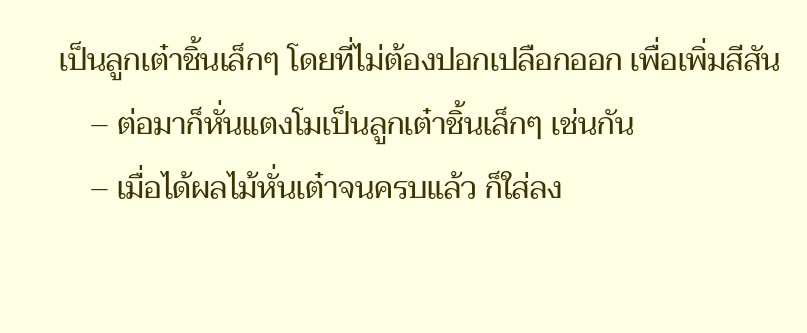เป็นลูกเต๋าชิ้นเล็กๆ โดยที่ไม่ต้องปอกเปลือกออก เพื่อเพิ่มสีสัน
    – ต่อมาก็หั่นแตงโมเป็นลูกเต๋าชิ้นเล็กๆ เช่นกัน
    – เมื่อได้ผลไม้หั่นเต๋าจนครบแล้ว ก็ใส่ลง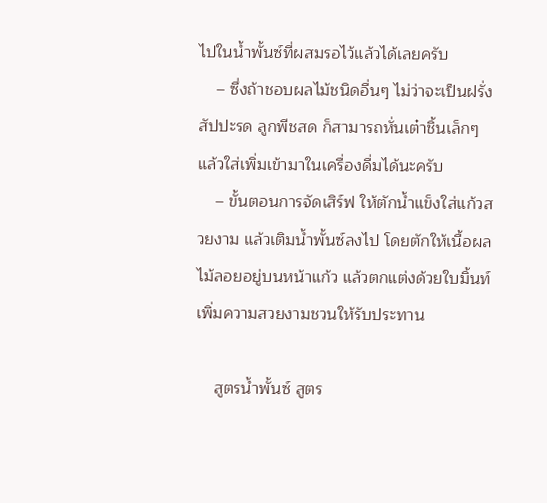ไปในน้ำพั้นซ์ที่ผสมรอไว้แล้วได้เลยครับ
    – ซึ่งถ้าชอบผลไม้ชนิดอื่นๆ ไม่ว่าจะเป็นฝรั่ง สัปปะรด ลูกพีชสด ก็สามารถหั่นเต๋าชิ้นเล็กๆ แล้วใส่เพิ่มเข้ามาในเครื่องดื่มได้นะครับ
    – ขั้นตอนการจัดเสิร์ฟ ให้ตักน้ำแข็งใส่แก้วสวยงาม แล้วเติมน้ำพั้นซ์ลงไป โดยตักให้เนื้อผลไม้ลอยอยู่บนหน้าแก้ว แล้วตกแต่งด้วยใบมิ้นท์ เพิ่มความสวยงามชวนให้รับประทาน

    สูตรน้ำพั้นซ์ สูตร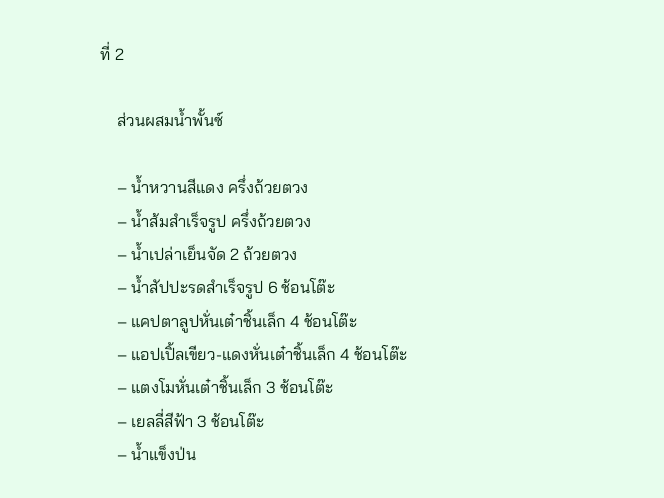ที่ 2

    ส่วนผสมน้ำพั้นซ์

    – น้ำหวานสีแดง ครึ่งถ้วยตวง
    – น้ำส้มสำเร็จรูป ครึ่งถ้วยตวง
    – น้ำเปล่าเย็นจัด 2 ถ้วยตวง
    – น้ำสัปปะรดสำเร็จรูป 6 ช้อนโต๊ะ
    – แคปตาลูปหั่นเต๋าชิ้นเล็ก 4 ช้อนโต๊ะ
    – แอปเปิ้ลเขียว-แดงหั่นเต๋าชิ้นเล็ก 4 ช้อนโต๊ะ
    – แตงโมหั่นเต๋าชิ้นเล็ก 3 ช้อนโต๊ะ
    – เยลลี่สีฟ้า 3 ช้อนโต๊ะ
    – น้ำแข็งป่น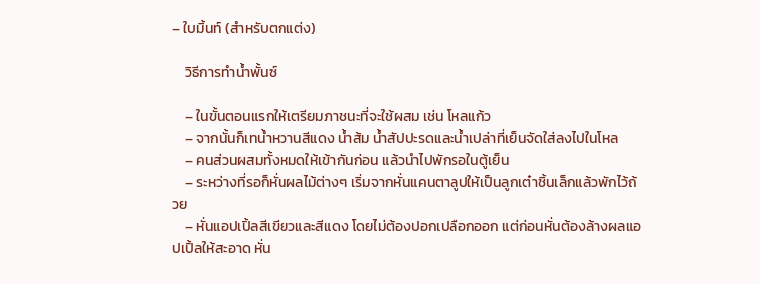– ใบมิ้นท์ (สำหรับตกแต่ง)

    วิธีการทำน้ำพั้นซ์

    – ในขั้นตอนแรกให้เตรียมภาชนะที่จะใช้ผสม เช่น โหลแก้ว
    – จากนั้นก็เทน้ำหวานสีแดง น้ำส้ม น้ำสัปปะรดและน้ำเปล่าที่เย็นจัดใส่ลงไปในโหล
    – คนส่วนผสมทั้งหมดให้เข้ากันก่อน แล้วนำไปพักรอในตู้เย็น
    – ระหว่างที่รอก็หั่นผลไม้ต่างๆ เริ่มจากหั่นแคนตาลูปให้เป็นลูกเต๋าชิ้นเล็กแล้วพักไว้ถ้วย
    – หั่นแอปเปิ้ลสีเขียวและสีแดง โดยไม่ต้องปอกเปลือกออก แต่ก่อนหั่นต้องล้างผลแอปเปิ้ลให้สะอาด หั่น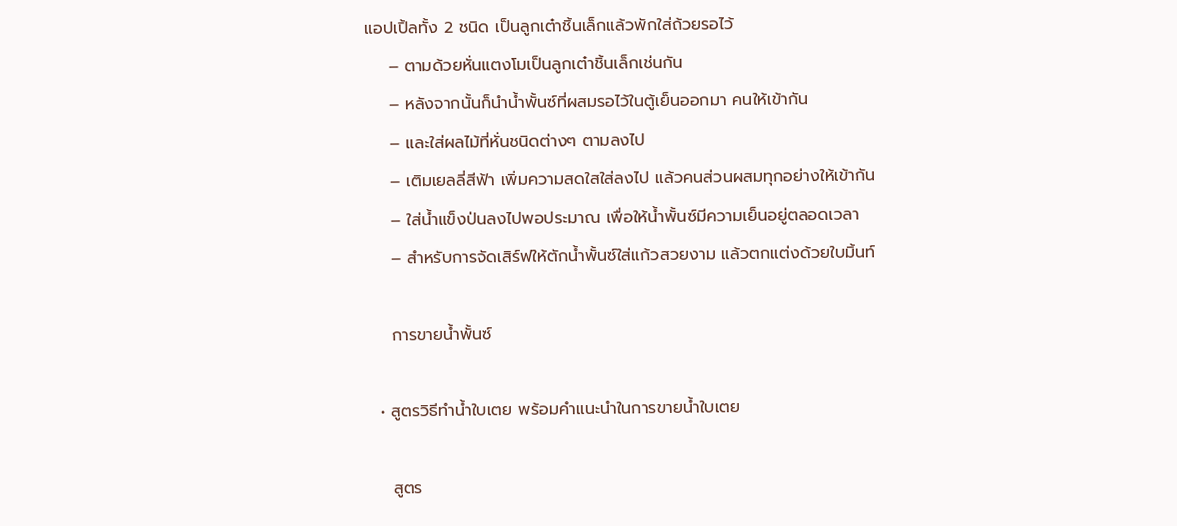แอปเปิ้ลทั้ง 2 ชนิด เป็นลูกเต๋าชิ้นเล็กแล้วพักใส่ถ้วยรอไว้
    – ตามด้วยหั่นแตงโมเป็นลูกเต๋าชิ้นเล็กเช่นกัน
    – หลังจากนั้นก็นำน้ำพั้นซ์ที่ผสมรอไว้ในตู้เย็นออกมา คนให้เข้ากัน
    – และใส่ผลไม้ที่หั่นชนิดต่างๆ ตามลงไป
    – เติมเยลลี่สีฟ้า เพิ่มความสดใสใส่ลงไป แล้วคนส่วนผสมทุกอย่างให้เข้ากัน
    – ใส่น้ำแข็งป่นลงไปพอประมาณ เพื่อให้น้ำพั้นซ์มีความเย็นอยู่ตลอดเวลา
    – สำหรับการจัดเสิร์ฟให้ตักน้ำพั้นซ์ใส่แก้วสวยงาม แล้วตกแต่งด้วยใบมิ้นท์

    การขายน้ำพั้นซ์

  • สูตรวิธีทำน้ำใบเตย พร้อมคำแนะนำในการขายน้ำใบเตย

    สูตร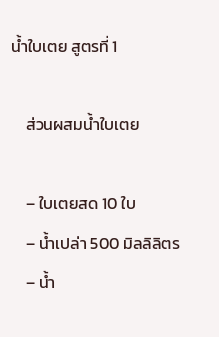น้ำใบเตย สูตรที่ 1

    ส่วนผสมน้ำใบเตย

    – ใบเตยสด 10 ใบ
    – น้ำเปล่า 500 มิลลิลิตร
    – น้ำ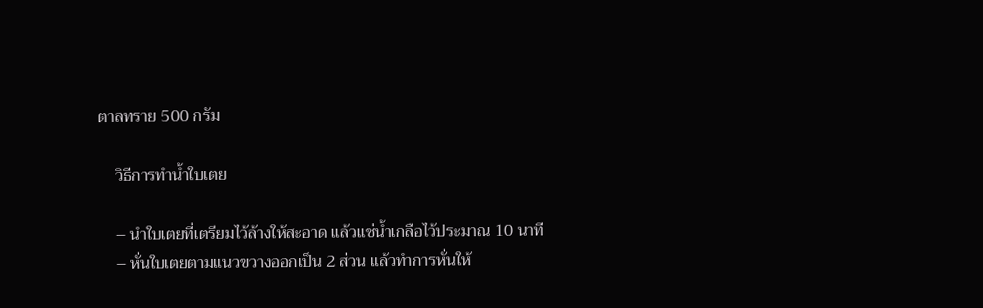ตาลทราย 500 กรัม

    วิธีการทำน้ำใบเตย

    – นำใบเตยที่เตรียมไว้ล้างให้สะอาด แล้วแช่น้ำเกลือไว้ประมาณ 10 นาที
    – หั่นใบเตยตามแนวขวางออกเป็น 2 ส่วน แล้วทำการหั่นให้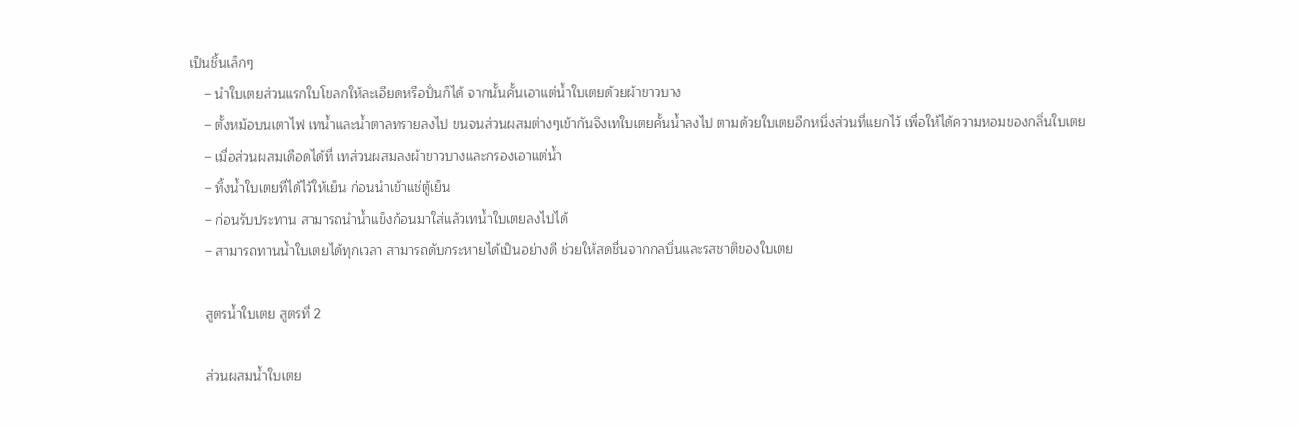เป็นชิ้นเล็กๆ
    – นำใบเตยส่วนแรกใบโขลกให้ละเอียดหรือปั่นก็ได้ จากนั้นคั้นเอาแต่น้ำใบเตยด้วยผ้าขาวบาง
    – ตั้งหม้อบนเตาไฟ เทน้ำและน้ำตาลทรายลงไป ขนจนส่วนผสมต่างๆเข้ากันจึงเทใบเตยคั้นน้ำลงไป ตามด้วยใบเตยอีกหนึ่งส่วนที่แยกไว้ เพื่อให้ได้ความหอมของกลิ่นใบเตย
    – เมื่อส่วนผสมเดือดได้ที่ เทส่วนผสมลงผ้าขาวบางและกรองเอาแต่น้ำ
    – ทิ้งน้ำใบเตยที่ได้ไว้ให้เย็น ก่อนนำเข้าแช่ตู้เย็น
    – ก่อนรับประทาน สามารถนำน้ำแข็งก้อนมาใส่แล้วเทน้ำใบเตยลงไปได้
    – สามารถทานน้ำใบเตยได้ทุกเวลา สามารถดับกระหายได้เป็นอย่างดี ช่วยให้สดชื่นจากกลบิ่นและรสชาติของใบเตย

    สูตรน้ำใบเตย สูตรที่ 2

    ส่วนผสมน้ำใบเตย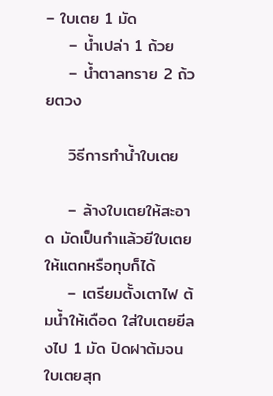– ใบเตย 1 มัด
    – น้ำเปล่า 1 ถ้วย
    – น้ำตาลทราย 2 ถ้วยตวง

    วิธีการทำน้ำใบเตย

    – ล้างใบเตยให้สะอาด มัดเป็นกำแล้วยีใบเตยให้แตกหรือทุบก็ได้
    – เตรียมตั้งเตาไฟ ต้มน้ำให้เดือด ใส่ใบเตยยีลงไป 1 มัด ปิดฝาต้มจนใบเตยสุก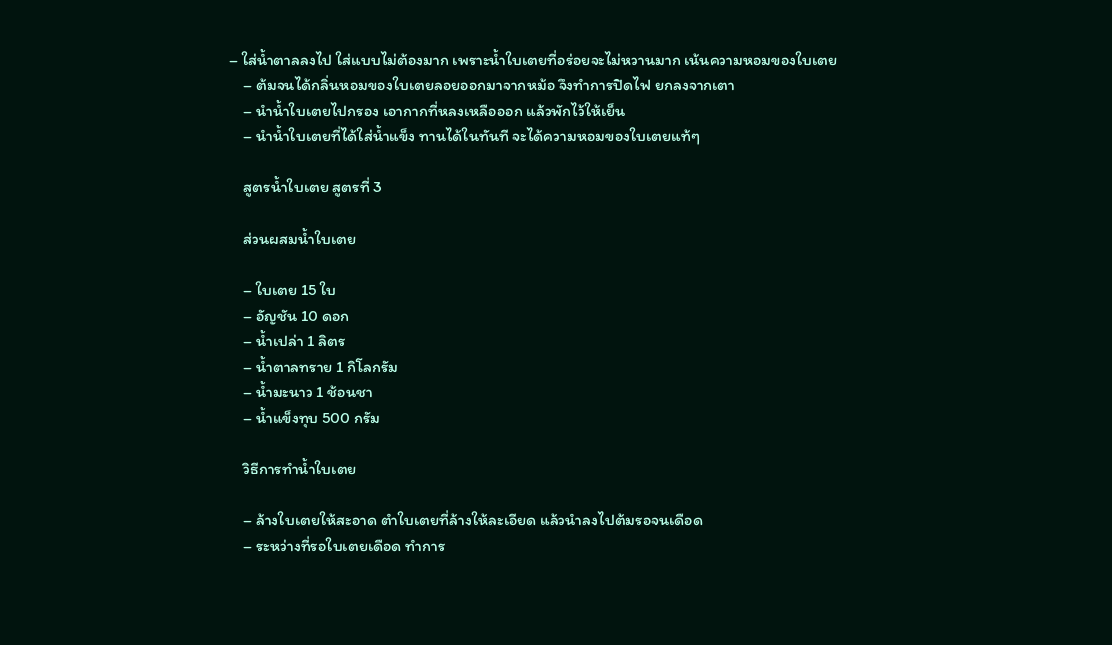– ใส่น้ำตาลลงไป ใส่แบบไม่ต้องมาก เพราะน้ำใบเตยที่อร่อยจะไม่หวานมาก เน้นความหอมของใบเตย
    – ต้มจนได้กลิ่นหอมของใบเตยลอยออกมาจากหม้อ จึงทำการปิดไฟ ยกลงจากเตา
    – นำน้ำใบเตยไปกรอง เอากากที่หลงเหลือออก แล้วพักไว้ให้เย็น
    – นำน้ำใบเตยที่ได้ใส่น้ำแข็ง ทานได้ในทันที จะได้ความหอมของใบเตยแท้ๆ

    สูตรน้ำใบเตย สูตรที่ 3

    ส่วนผสมน้ำใบเตย

    – ใบเตย 15 ใบ
    – อัญชัน 10 ดอก
    – น้ำเปล่า 1 ลิตร
    – น้ำตาลทราย 1 กิโลกรัม
    – น้ำมะนาว 1 ช้อนชา
    – น้ำแข็งทุบ 500 กรัม

    วิธีการทำน้ำใบเตย

    – ล้างใบเตยให้สะอาด ตำใบเตยที่ล้างให้ละเอียด แล้วนำลงไปต้มรอจนเดือด
    – ระหว่างที่รอใบเตยเดือด ทำการ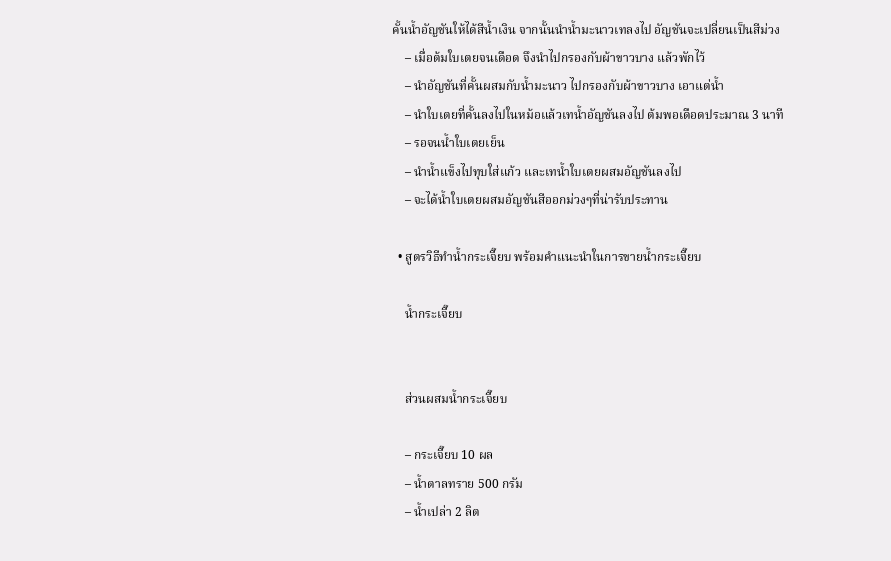คั้นน้ำอัญชันให้ได้สีน้ำเงิน จากนั้นนำน้ำมะนาวเทลงไป อัญชันจะเปลี่ยนเป็นสีม่วง
    – เมื่อต้มใบเตยจนเดือด จึงนำไปกรองกับผ้าขาวบาง แล้วพักไว้
    – นำอัญชันที่คั้นผสมกับน้ำมะนาว ไปกรองกับผ้าขาวบาง เอาแต่น้ำ
    – นำใบเตยที่คั้นลงไปในหม้อแล้วเทน้ำอัญชันลงไป ต้มพอเดือดประมาณ 3 นาที
    – รอจนน้ำใบเตยเย็น
    – นำน้ำแข็งไปทุบใส่แก้ว และเทน้ำใบเตยผสมอัญชันลงไป
    – จะได้น้ำใบเตยผสมอัญชันสีออกม่วงๆที่น่ารับประทาน

  • สูตรวิธีทำน้ำกระเจี๊ยบ พร้อมคำแนะนำในการขายน้ำกระเจี๊ยบ

    น้ำกระเจี๊ยบ


    ส่วนผสมน้ำกระเจี๊ยบ

    – กระเจี๊ยบ 10 ผล
    – น้ำตาลทราย 500 กรัม
    – น้ำเปล่า 2 ลิต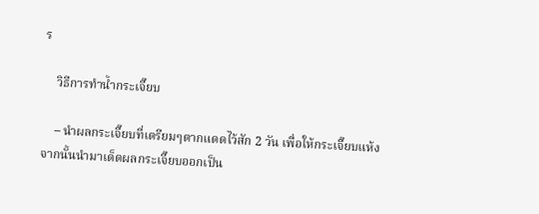ร

    วิธีการทำน้ำกระเจี๊ยบ

    – นำผลกระเจี๊ยบที่เตรียมๆตากแดดไว้สัก 2 วัน เพื่อให้กระเจี๊ยบแห้ง จากนั้นนำมาเด็ดผลกระเจี๊ยบออกเป็น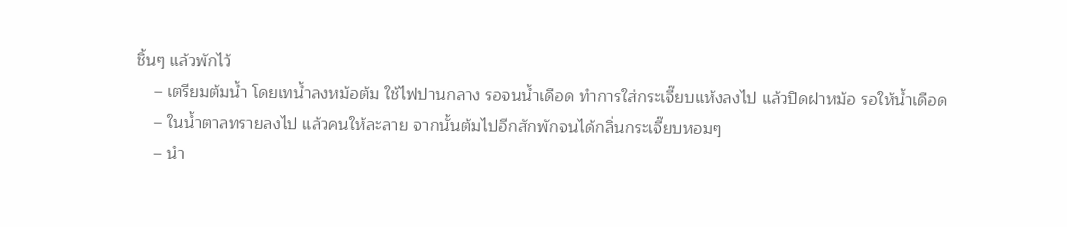ชิ้นๆ แล้วพักไว้
    – เตรียมต้มน้ำ โดยเทน้ำลงหม้อต้ม ใช้ไฟปานกลาง รอจนน้ำเดือด ทำการใส่กระเจี๊ยบแห้งลงไป แล้วปิดฝาหม้อ รอให้น้ำเดือด
    – ในน้ำตาลทรายลงไป แล้วคนให้ละลาย จากนั้นต้มไปอีกสักพักจนได้กลิ่นกระเจี๊ยบหอมๆ
    – นำ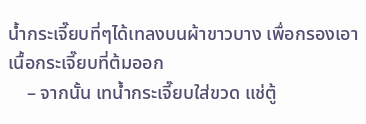น้ำกระเจี๊ยบที่ๆได้เทลงบนผ้าขาวบาง เพื่อกรองเอาเนื้อกระเจี๊ยบที่ต้มออก
    – จากนั้น เทน้ำกระเจี๊ยบใส่ขวด แช่ตู้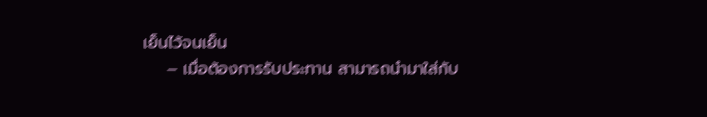เย็นไว้จนเย็น
    – เมื่อต้องการรับประทาน สามารถนำมาใส่กับ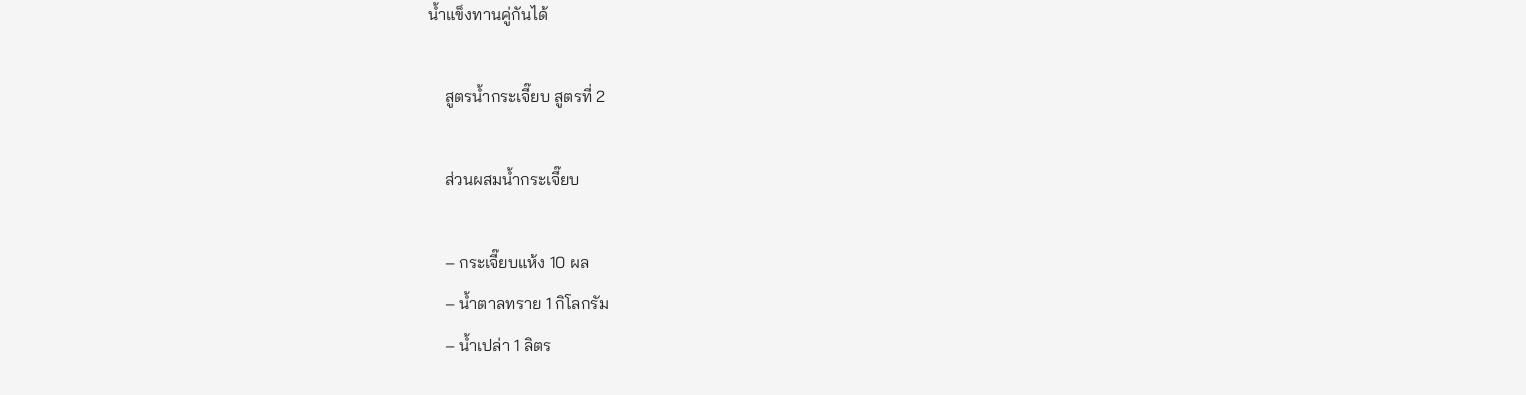น้ำแข็งทานคู่กันได้

    สูตรน้ำกระเจี๊ยบ สูตรที่ 2

    ส่วนผสมน้ำกระเจี๊ยบ

    – กระเจี๊ยบแห้ง 10 ผล
    – น้ำตาลทราย 1 กิโลกรัม
    – น้ำเปล่า 1 ลิตร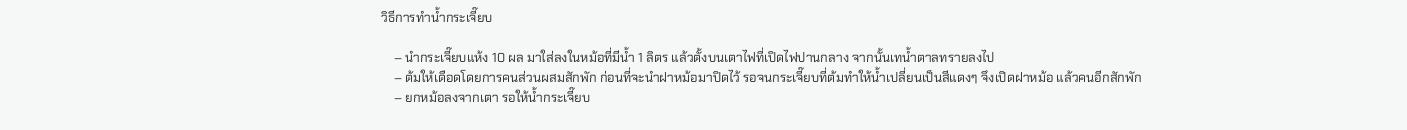วิธีการทำน้ำกระเจี๊ยบ

    – นำกระเจี๊ยบแห้ง 10 ผล มาใส่ลงในหม้อที่มีน้ำ 1 ลิตร แล้วตั้งบนเตาไฟที่เปิดไฟปานกลาง จากนั้นเทน้ำตาลทรายลงไป
    – ต้มให้เดือดโดยการคนส่วนผสมสักพัก ก่อนที่จะนำฝาหม้อมาปิดไว้ รอจนกระเจี๊ยบที่ต้มทำให้น้ำเปลี่ยนเป็นสีแดงๆ จึงเปิดฝาหม้อ แล้วคนอีกสักพัก
    – ยกหม้อลงจากเตา รอให้น้ำกระเจี๊ยบ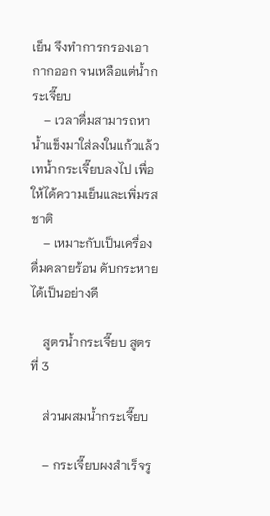เย็น จึงทำการกรองเอากากออก จนเหลือแต่น้ำกระเจี๊ยบ
    – เวลาดื่มสามารถหาน้ำแข็งมาใส่ลงในแก้วแล้วเทน้ำกระเจี๊ยบลงไป เพื่อให้ได้ความเย็นและเพิ่มรสชาติ
    – เหมาะกับเป็นเครื่องดื่มคลายร้อน ดับกระหายได้เป็นอย่างดี

    สูตรน้ำกระเจี๊ยบ สูตรที่ 3

    ส่วนผสมน้ำกระเจี๊ยบ

    – กระเจี๊ยบผงสำเร็จรู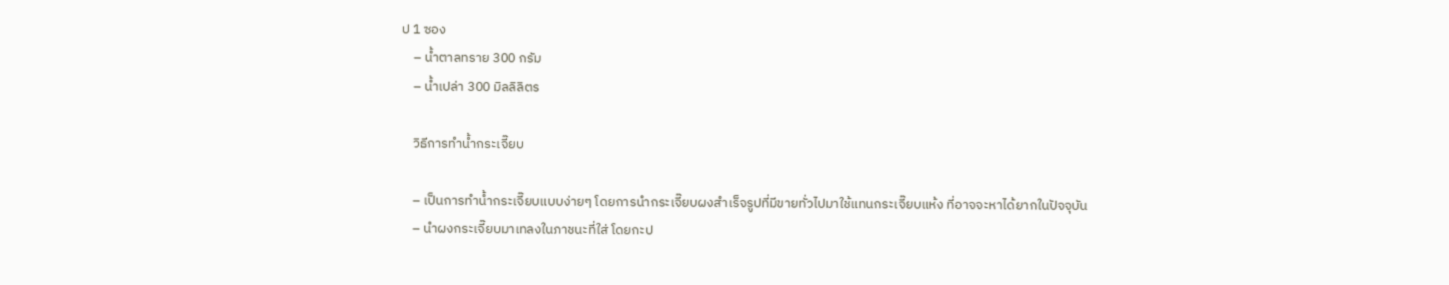ป 1 ซอง
    – น้ำตาลทราย 300 กรัม
    – น้ำเปล่า 300 มิลลิลิตร

    วิธีการทำน้ำกระเจี๊ยบ

    – เป็นการทำน้ำกระเจี๊ยบแบบง่ายๆ โดยการนำกระเจี๊ยบผงสำเร็จรูปที่มีขายทั่วไปมาใช้แทนกระเจี๊ยบแห้ง ที่อาจจะหาได้ยากในปัจจุบัน
    – นำผงกระเจี๊ยบมาเทลงในภาชนะที่ใส่ โดยกะป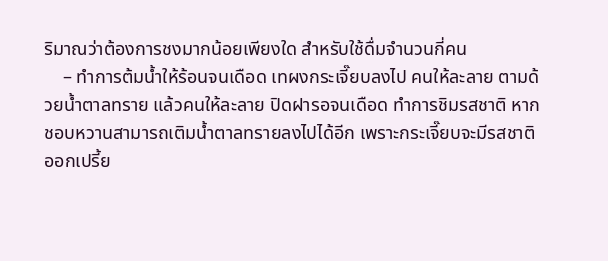ริมาณว่าต้องการชงมากน้อยเพียงใด สำหรับใช้ดื่มจำนวนกี่คน
    – ทำการต้มน้ำให้ร้อนจนเดือด เทผงกระเจี๊ยบลงไป คนให้ละลาย ตามด้วยน้ำตาลทราย แล้วคนให้ละลาย ปิดฝารอจนเดือด ทำการชิมรสชาติ หากชอบหวานสามารถเติมน้ำตาลทรายลงไปได้อีก เพราะกระเจี๊ยบจะมีรสชาติออกเปรี้ย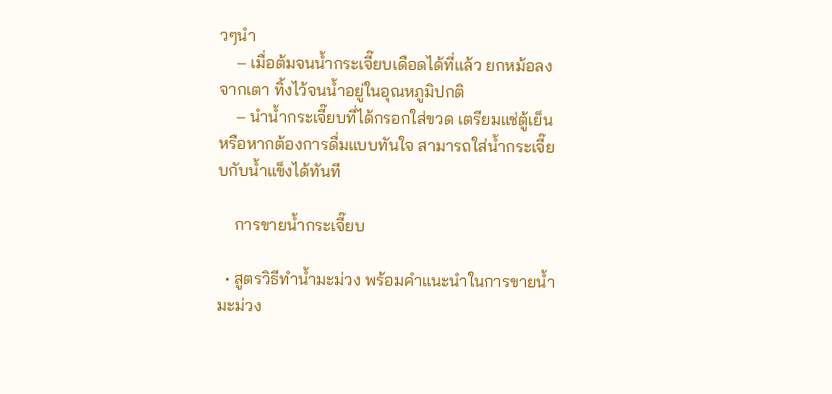วๆนำ
    – เมื่อต้มจนน้ำกระเจี๊ยบเดือดได้ที่แล้ว ยกหม้อลงจากเตา ทิ้งไว้จนน้ำอยู่ในอุณหภูมิปกติ
    – นำน้ำกระเจี๊ยบที่ได้กรอกใส่ขวด เตรียมแช่ตู้เย็น หรือหากต้องการดื่มแบบทันใจ สามารถใส่น้ำกระเจี๊ยบกับน้ำแข็งได้ทันที

    การขายน้ำกระเจี๊ยบ

  • สูตรวิธีทำน้ำมะม่วง พร้อมคำแนะนำในการขายน้ำมะม่วง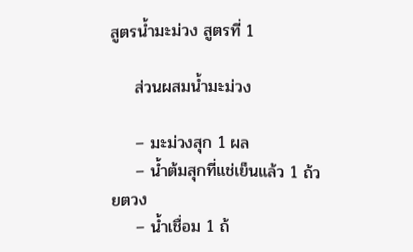สูตรน้ำมะม่วง สูตรที่ 1

    ส่วนผสมน้ำมะม่วง

    – มะม่วงสุก 1 ผล
    – น้ำต้มสุกที่แช่เย็นแล้ว 1 ถ้วยตวง
    – น้ำเชื่อม 1 ถ้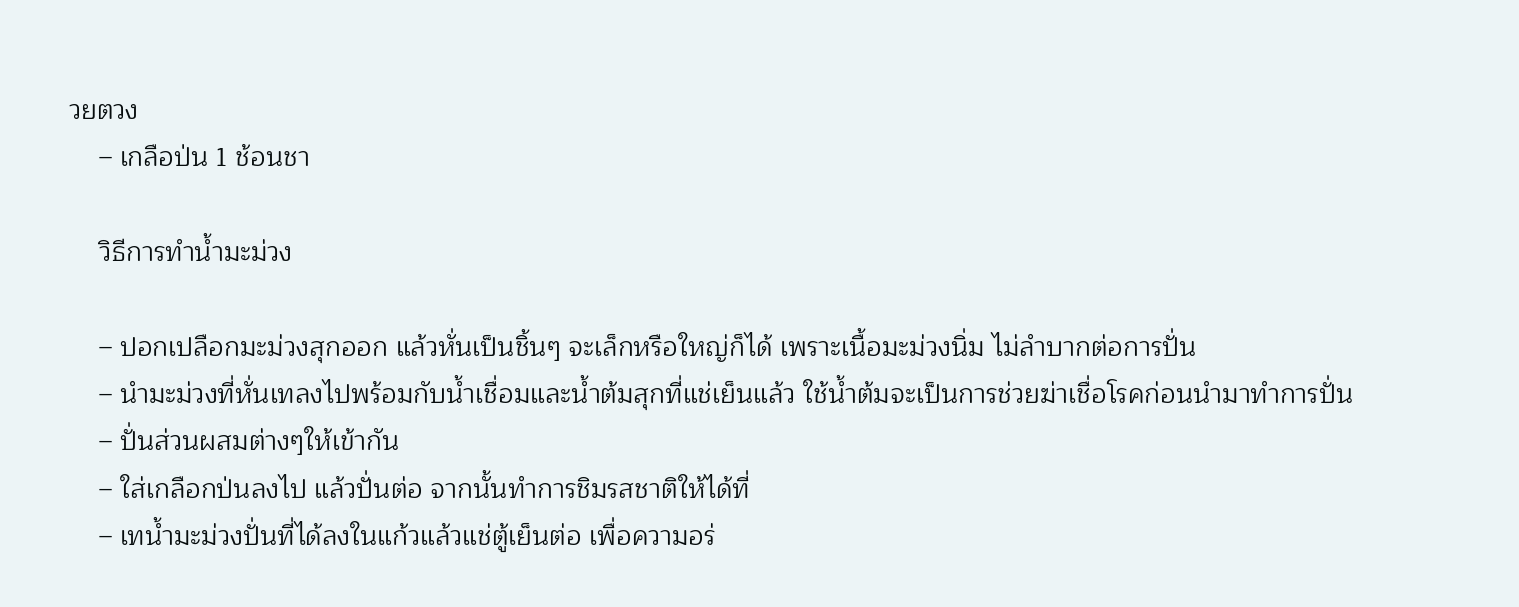วยตวง
    – เกลือป่น 1 ช้อนชา

    วิธีการทำน้ำมะม่วง

    – ปอกเปลือกมะม่วงสุกออก แล้วหั่นเป็นชิ้นๆ จะเล็กหรือใหญ่ก็ได้ เพราะเนื้อมะม่วงนิ่ม ไม่ลำบากต่อการปั่น
    – นำมะม่วงที่หั่นเทลงไปพร้อมกับน้ำเชื่อมและน้ำต้มสุกที่แช่เย็นแล้ว ใช้น้ำต้มจะเป็นการช่วยฆ่าเชื่อโรคก่อนนำมาทำการปั่น
    – ปั่นส่วนผสมต่างๆให้เข้ากัน
    – ใส่เกลือกป่นลงไป แล้วปั่นต่อ จากนั้นทำการชิมรสชาติให้ได้ที่
    – เทน้ำมะม่วงปั่นที่ได้ลงในแก้วแล้วแช่ตู้เย็นต่อ เพื่อความอร่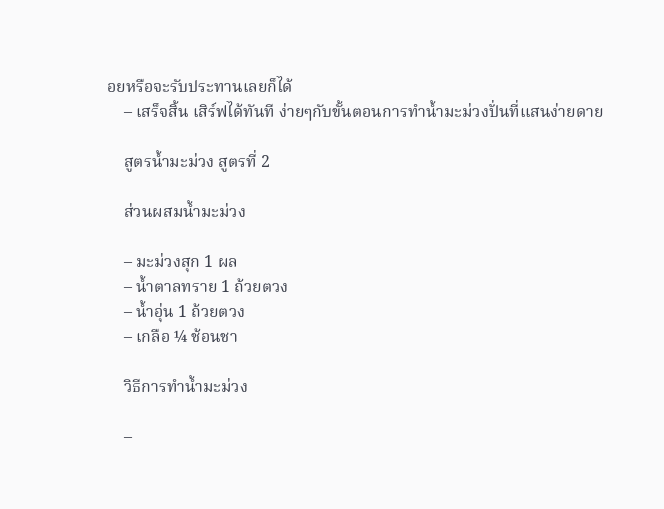อยหรือจะรับประทานเลยก็ได้
    – เสร็จสิ้น เสิร์ฟได้ทันที ง่ายๆกับขั้นตอนการทำน้ำมะม่วงปั่นที่แสนง่ายดาย

    สูตรน้ำมะม่วง สูตรที่ 2

    ส่วนผสมน้ำมะม่วง

    – มะม่วงสุก 1 ผล
    – น้ำตาลทราย 1 ถ้วยตวง
    – น้ำอุ่น 1 ถ้วยตวง
    – เกลือ ¼ ช้อนชา

    วิธีการทำน้ำมะม่วง

    –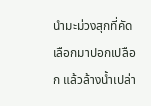นำมะม่วงสุกที่คัดเลือกมาปอกเปลือก แล้วล้างน้ำเปล่า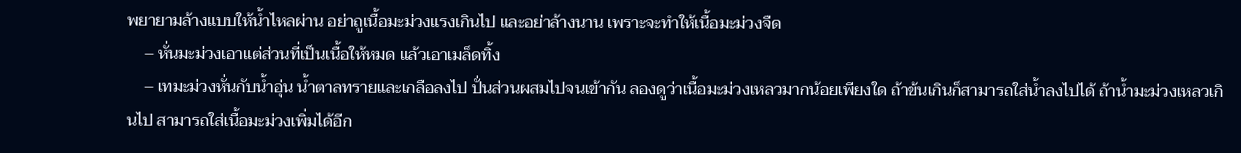พยายามล้างแบบให้น้ำไหลผ่าน อย่าถูเนื้อมะม่วงแรงเกินไป และอย่าล้างนาน เพราะจะทำให้เนื้อมะม่วงจืด
    – หั่นมะม่วงเอาแต่ส่วนที่เป็นเนื้อให้หมด แล้วเอาเมล็ดทิ้ง
    – เทมะม่วงหั่นกับน้ำอุ่น น้ำตาลทรายและเกลือลงไป ปั่นส่วนผสมไปจนเข้ากัน ลองดูว่าเนื้อมะม่วงเหลวมากน้อยเพียงใด ถ้าข้นเกินก็สามารถใส่น้ำลงไปได้ ถ้าน้ำมะม่วงเหลวเกินไป สามารถใส่เนื้อมะม่วงเพิ่มได้อีก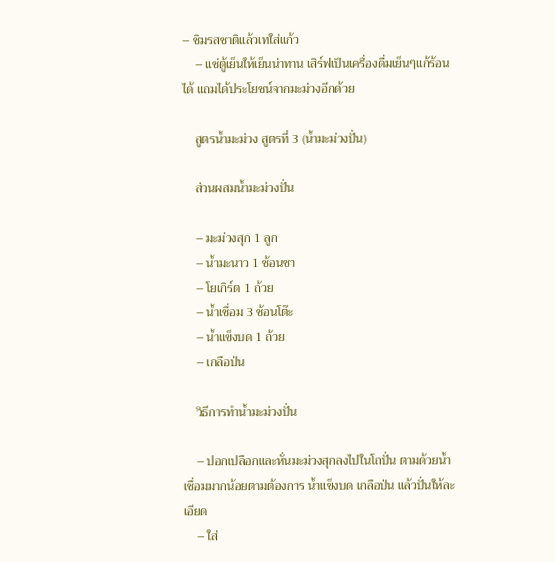– ชิมรสชาติแล้วเทใส่แก้ว
    – แช่ตู้เย็นให้เย็นน่าทาน เสิร์ฟเป็นเครื่องดื่มเย็นๆแก้ร้อนได้ แถมได้ประโยชน์จากมะม่วงอีกด้วย

    สูตรน้ำมะม่วง สูตรที่ 3 (น้ำมะม่วงปั่น)

    ส่วนผสมน้ำมะม่วงปั่น

    – มะม่วงสุก 1 ลูก
    – น้ำมะนาว 1 ช้อนชา
    – โยเกิร์ต 1 ถ้วย
    – น้ำเชื่อม 3 ช้อนโต๊ะ
    – น้ำแข็งบด 1 ถ้วย
    – เกลือป่น

    วิธีการทำน้ำมะม่วงปั่น

    – ปอกเปลือกและหั่นมะม่วงสุกลงไปในโถปั่น ตามด้วยน้ำเชื่อมมากน้อยตามต้องการ น้ำแข็งบด เกลือป่น แล้วปั่นให้ละเอียด
    – ใส่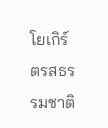โยเกิร์ตรสธรรมชาติ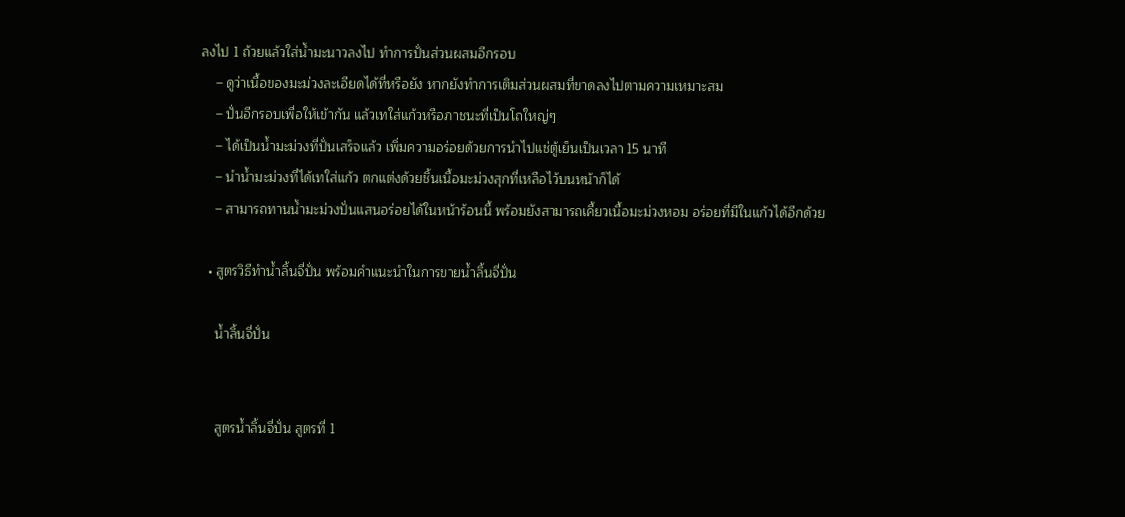ลงไป 1 ถ้วยแล้วใส่น้ำมะนาวลงไป ทำการปั่นส่วนผสมอีกรอบ
    – ดูว่าเนื้อของมะม่วงละเอียดได้ที่หรือยัง หากยังทำการเติมส่วนผสมที่ขาดลงไปตามความเหมาะสม
    – ปั่นอีกรอบเพื่อให้เข้ากัน แล้วเทใส่แก้วหรือภาชนะที่เป็นโถใหญ่ๆ
    – ได้เป็นน้ำมะม่วงที่ปั่นเสร็จแล้ว เพิ่มความอร่อยด้วยการนำไปแช่ตู้เย็นเป็นเวลา 15 นาที
    – นำน้ำมะม่วงที่ได้เทใส่แก้ว ตกแต่งด้วยชิ้นเนื้อมะม่วงสุกที่เหลือไว้บนหน้าก็ได้
    – สามารถทานน้ำมะม่วงปั่นแสนอร่อยได้ในหน้าร้อนนี้ พร้อมยังสามารถเคี้ยวเนื้อมะม่วงหอม อร่อยที่มีในแก้วได้อีกด้วย

  • สูตรวิธีทำน้ำลิ้นจี่ปั่น พร้อมคำแนะนำในการขายน้ำลิ้นจี่ปั่น

    น้ำลิ้นจี่ปั่น


    สูตรน้ำลิ้นจี่ปั่น สูตรที่ 1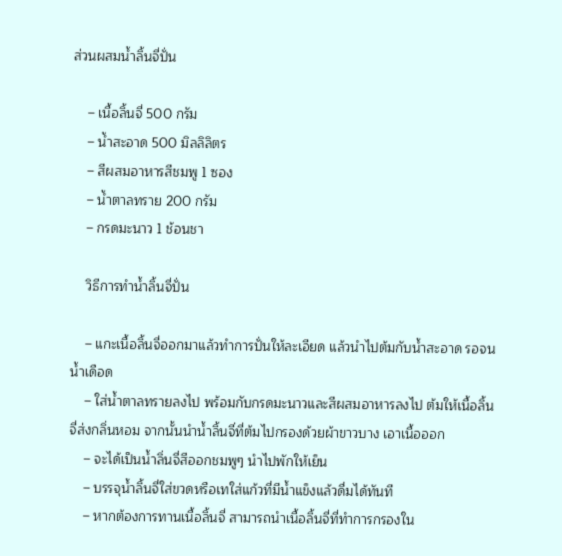ส่วนผสมน้ำลิ้นจี่ปั่น

    – เนื้อลิ้นจี่ 500 กรัม
    – น้ำสะอาด 500 มิลลิลิตร
    – สีผสมอาหารสีชมพู 1 ซอง
    – น้ำตาลทราย 200 กรัม
    – กรดมะนาว 1 ช้อนชา

    วิธีการทำน้ำลิ้นจี่ปั่น

    – แกะเนื้อลิ้นจี่ออกมาแล้วทำการปั่นให้ละเอียด แล้วนำไปต้มกับน้ำสะอาด รอจนน้ำเดือด
    – ใส่น้ำตาลทรายลงไป พร้อมกับกรดมะนาวและสีผสมอาหารลงไป ต้มให้เนื้อลิ้นจี่ส่งกลิ่นหอม จากนั้นนำน้ำลิ้นจี่ที่ต้มไปกรองด้วยผ้าขาวบาง เอาเนื้อออก
    – จะได้เป็นน้ำลิ่นจี่สีออกชมพูๆ นำไปพักให้เย็น
    – บรรจุน้ำลิ้นจี่ใส่ขวดหรือเทใส่แก้วที่มีน้ำแข็งแล้วดื่มได้ทันที
    – หากต้องการทานเนื้อลิ้นจี่ สามารถนำเนื้อลิ้นจี่ที่ทำการกรองใน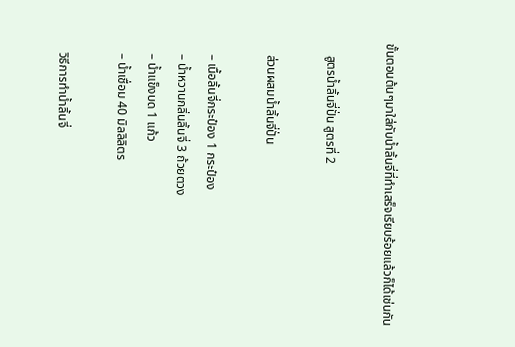ขั้นตอนต้นๆมาใส่กับน้ำลิ้นจี่ที่ทำเสร็จเรียบร้อยแล้วก็ได้เช่นกัน

    สูตรน้ำลิ้นจี่ปั่น สูตรที่ 2

    ส่วนผสมน้ำลิ้นจี่ปั่น

    – เนื้อลิ้นจี่กระป๋อง 1 กระป๋อง
    – น้ำหวานกลิ่นลิ้นจี่ 3 ถ้วยตวง
    – น้ำแข็งบด 1 แก้ว
    – น้ำเชื่อม 40 มิลลิลิตร

    วิธีการทำน้ำลิ้นจี่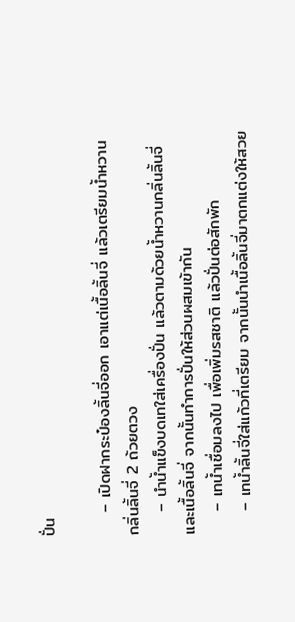ปั่น

    – เปิดฝากระป๋องลิ้นจี่ออก เอาแต่เนื้อลิ้นจี่ แล้วเตรียมน้ำหวานกลิ่นลิ้นจี่ 2 ถ้วยตวง
    – นำน้ำแข็งบดเทใส่เครื่องปั่น แล้วตามด้วยน้ำหวานกลิ่นลิ้นจี่และเนื้อลิ้นจี่ จากนั้นทำการปั่นให้ส่วนผสมเข้ากัน
    – เทน้ำเชื่อมลงไป เพื่อเพิ่มรสชาติ แล้วปั่นต่อสักพัก
    – เทน้ำลิ้นจี่ใส่แก้วที่เตรียม จากนั้นนำเนื้อลิ้นจี่มาตกแต่งให้สวย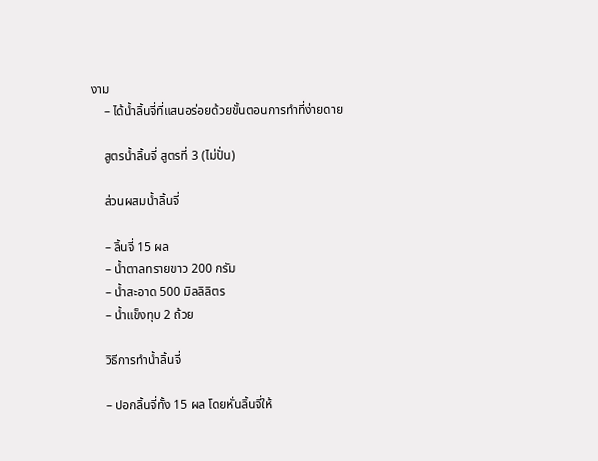งาม
    – ได้น้ำลิ้นจี่ที่แสนอร่อยด้วยขั้นตอนการทำที่ง่ายดาย

    สูตรน้ำลิ้นจี่ สูตรที่ 3 (ไม่ปั่น)

    ส่วนผสมน้ำลิ้นจี่

    – ลิ้นจี่ 15 ผล
    – น้ำตาลทรายขาว 200 กรัม
    – น้ำสะอาด 500 มิลลิลิตร
    – น้ำแข็งทุบ 2 ถ้วย

    วิธีการทำน้ำลิ้นจี่

    – ปอกลิ้นจี่ทั้ง 15 ผล โดยหั่นลิ้นจี่ให้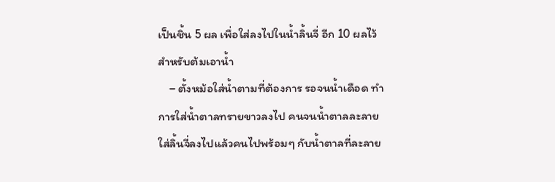เป็นชิ้น 5 ผล เพื่อใส่ลงไปในน้ำลิ้นจี่ อีก 10 ผลไว้สำหรับต้มเอาน้ำ
    – ตั้งหม้อใส่น้ำตามที่ต้องการ รอจนน้ำเดือด ทำการใส่น้ำตาลทรายขาวลงไป คนจนน้ำตาลละลาย ใส่ลิ้นจี่ลงไปแล้วคนไปพร้อมๆ กับน้ำตาลที่ละลาย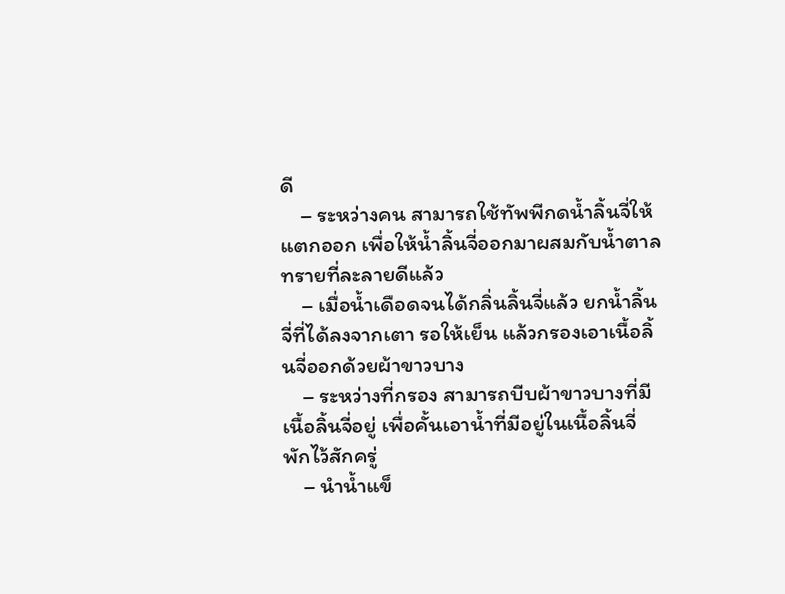ดี
    – ระหว่างคน สามารถใช้ทัพพีกดน้ำลิ้นจี่ให้แตกออก เพื่อให้น้ำลิ้นจี่ออกมาผสมกับน้ำตาลทรายที่ละลายดีแล้ว
    – เมื่อน้ำเดือดจนได้กลิ่นลิ้นจี่แล้ว ยกน้ำลิ้นจี่ที่ได้ลงจากเตา รอให้เย็น แล้วกรองเอาเนื้อลิ้นจี่ออกด้วยผ้าขาวบาง
    – ระหว่างที่กรอง สามารถบีบผ้าขาวบางที่มีเนื้อลิ้นจี่อยู่ เพื่อคั้นเอาน้ำที่มีอยู่ในเนื้อลิ้นจี่ พักไว้สักครู่
    – นำน้ำแข็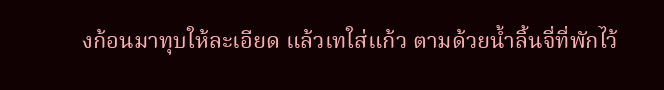งก้อนมาทุบให้ละเอียด แล้วเทใส่แก้ว ตามด้วยน้ำลิ้นจี่ที่พักไว้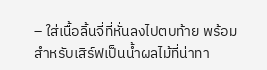– ใส่เนื้อลิ้นจี่ที่หั่นลงไปตบท้าย พร้อมสำหรับเสิร์ฟเป็นน้ำผลไม้ที่น่าทา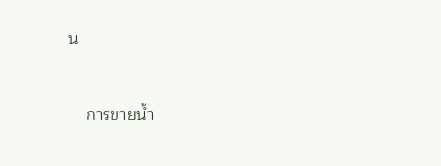น



    การขายน้ำ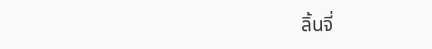ลิ้นจี่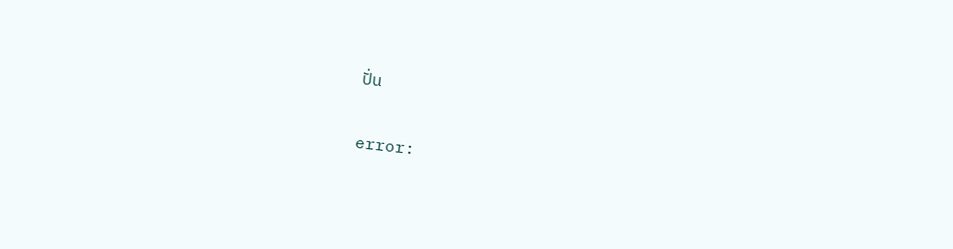ปั่น

error: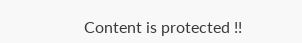Content is protected !!